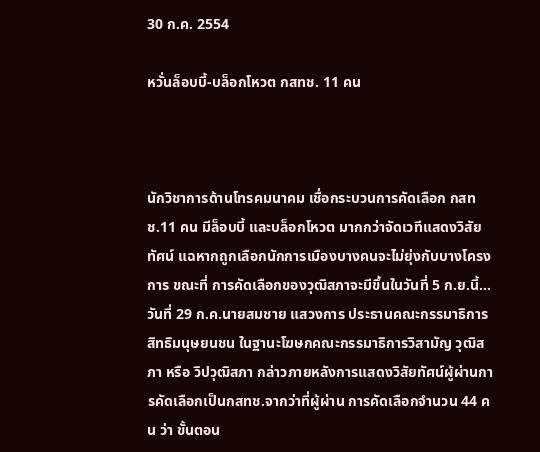30 ก.ค. 2554

หวั่นล็อบบี้-บล็อกโหวต กสทช. 11 คน



นักวิชาการด้านโทรคมนาคม เชื่อกระบวนการคัดเลือก กสทช.11 คน มีล็อบบี้ และบล็อกโหวต มากกว่าจัดเวทีแสดงวิสัยทัศน์ แฉหากถูกเลือกนักการเมืองบางคนจะไม่ยุ่งกับบางโครงการ ขณะที่ การคัดเลือกของวุฒิสภาจะมีขึ้นในวันที่ 5 ก.ย.นี้…
วันที่ 29 ก.ค.นายสมชาย แสวงการ ประธานคณะกรรมาธิการสิทธิมนุษยนชน ในฐานะโฆษกคณะกรรมาธิการวิสามัญ วุฒิสภา หรือ วิปวุฒิสภา กล่าวภายหลังการแสดงวิสัยทัศน์ผู้ผ่านการคัดเลือกเป็นกสทช.จากว่าที่ผู้ผ่าน การคัดเลือกจำนวน 44 คน ว่า ขั้นตอน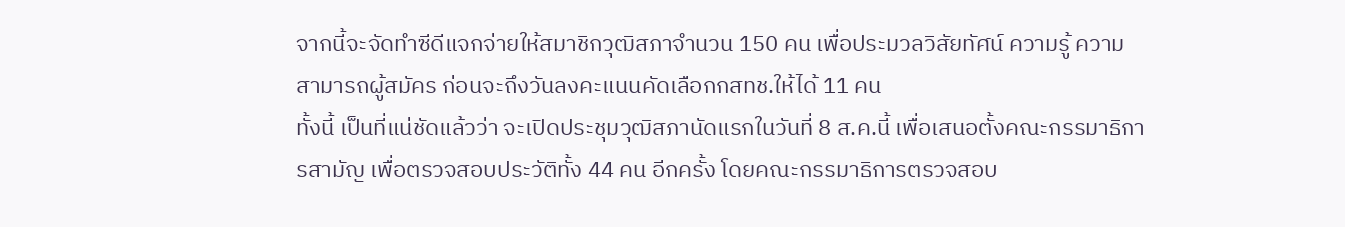จากนี้จะจัดทำซีดีแจกจ่ายให้สมาชิกวุฒิสภาจำนวน 150 คน เพื่อประมวลวิสัยทัศน์ ความรู้ ความสามารถผู้สมัคร ก่อนจะถึงวันลงคะแนนคัดเลือกกสทช.ให้ได้ 11 คน
ทั้งนี้ เป็นที่แน่ชัดแล้วว่า จะเปิดประชุมวุฒิสภานัดแรกในวันที่ 8 ส.ค.นี้ เพื่อเสนอตั้งคณะกรรมาธิการสามัญ เพื่อตรวจสอบประวัติทั้ง 44 คน อีกครั้ง โดยคณะกรรมาธิการตรวจสอบ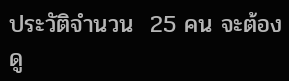ประวัติจำนวน  25 คน จะต้องดู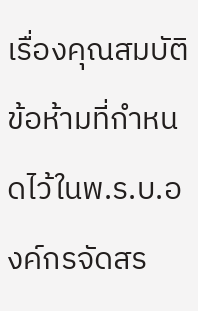เรื่องคุณสมบัติข้อห้ามที่กำหนดไว้ในพ.ร.บ.องค์กรจัดสร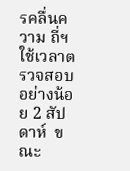รคลื่นความ ถี่ฯ ใช้เวลาตรวจสอบอย่างน้อย 2 สัปดาห์  ขณะ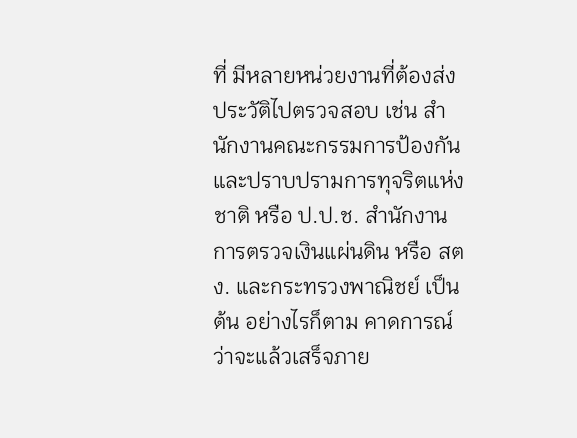ที่ มีหลายหน่วยงานที่ต้องส่งประวัติไปตรวจสอบ เช่น สำนักงานคณะกรรมการป้องกันและปราบปรามการทุจริตแห่งชาติ หรือ ป.ป.ช. สำนักงานการตรวจเงินแผ่นดิน หรือ สตง. และกระทรวงพาณิชย์ เป็นต้น อย่างไรก็ตาม คาดการณ์ว่าจะแล้วเสร็จภาย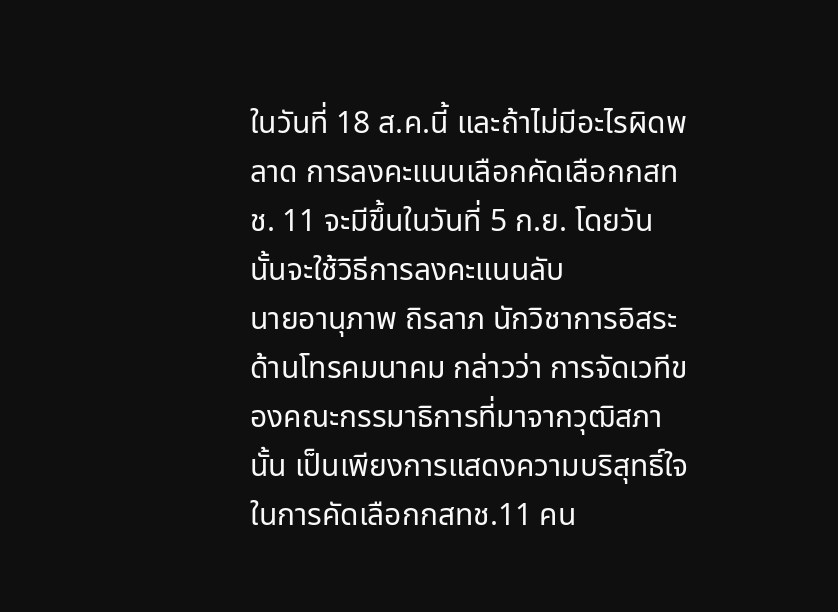ในวันที่ 18 ส.ค.นี้ และถ้าไม่มีอะไรผิดพลาด การลงคะแนนเลือกคัดเลือกกสทช. 11 จะมีขึ้นในวันที่ 5 ก.ย. โดยวันนั้นจะใช้วิธีการลงคะแนนลับ
นายอานุภาพ ถิรลาภ นักวิชาการอิสระด้านโทรคมนาคม กล่าวว่า การจัดเวทีของคณะกรรมาธิการที่มาจากวุฒิสภานั้น เป็นเพียงการแสดงความบริสุทธิ์ใจในการคัดเลือกกสทช.11 คน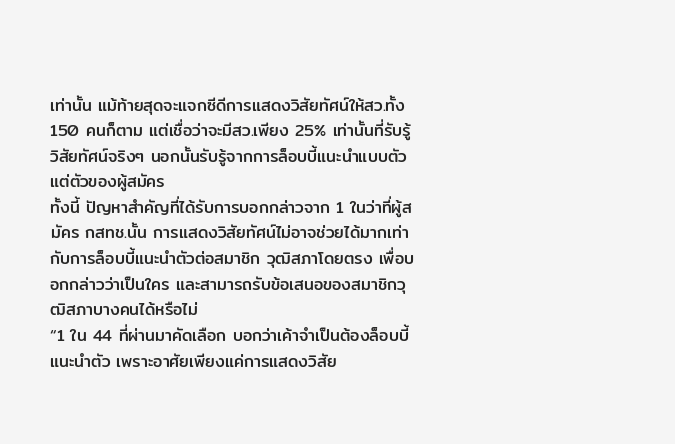เท่านั้น แม้ท้ายสุดจะแจกซีดีการแสดงวิสัยทัศน์ให้สว.ทั้ง 150 คนก็ตาม แต่เชื่อว่าจะมีสว.เพียง 25% เท่านั้นที่รับรู้วิสัยทัศน์จริงๆ นอกนั้นรับรู้จากการล็อบบี้แนะนำแบบตัวแต่ตัวของผู้สมัคร
ทั้งนี้ ปัญหาสำคัญที่ได้รับการบอกกล่าวจาก 1 ในว่าที่ผู้สมัคร กสทช.นั้น การแสดงวิสัยทัศน์ไม่อาจช่วยได้มากเท่ากับการล็อบบี้แนะนำตัวต่อสมาชิก วุฒิสภาโดยตรง เพื่อบอกกล่าวว่าเป็นใคร และสามารถรับข้อเสนอของสมาชิกวุฒิสภาบางคนได้หรือไม่
“1 ใน 44 ที่ผ่านมาคัดเลือก บอกว่าเค้าจำเป็นต้องล็อบบี้แนะนำตัว เพราะอาศัยเพียงแค่การแสดงวิสัย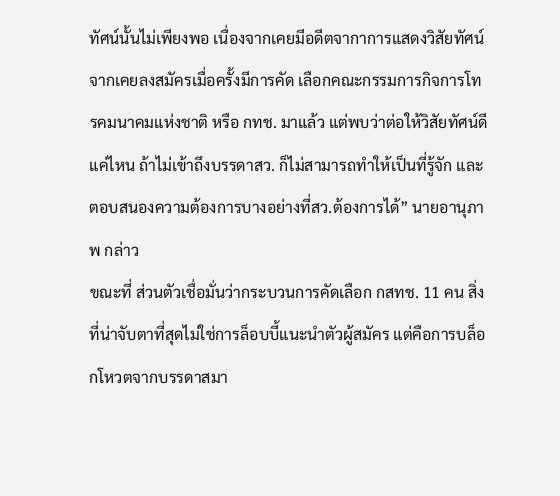ทัศน์นั้นไม่เพียงพอ เนื่องจากเคยมีอดีตจากาการแสดงวิสัยทัศน์จากเคยลงสมัครเมื่อครั้งมีการคัด เลือกคณะกรรมการกิจการโทรคมนาคมแห่งชาติ หรือ กทช. มาแล้ว แต่พบว่าต่อให้วิสัยทัศน์ดีแค่ไหน ถ้าไม่เข้าถึงบรรดาสว. ก็ไม่สามารถทำให้เป็นที่รู้จัก และตอบสนองความต้องการบางอย่างที่สว.ต้องการได้” นายอานุภาพ กล่าว
ขณะที่ ส่วนตัวเชื่อมั่นว่ากระบวนการคัดเลือก กสทช. 11 คน สิ่งที่น่าจับตาที่สุดไม่ใช่การล็อบบี้แนะนำตัวผู้สมัคร แต่คือการบล็อกโหวตจากบรรดาสมา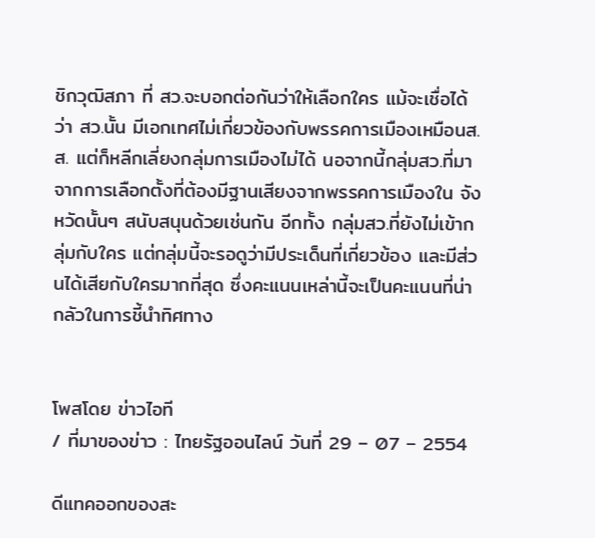ชิกวุฒิสภา ที่ สว.จะบอกต่อกันว่าให้เลือกใคร แม้จะเชื่อได้ว่า สว.นั้น มีเอกเทศไม่เกี่ยวข้องกับพรรคการเมืองเหมือนส.ส. แต่ก็หลีกเลี่ยงกลุ่มการเมืองไม่ได้ นอจากนี้กลุ่มสว.ที่มาจากการเลือกตั้งที่ต้องมีฐานเสียงจากพรรคการเมืองใน จังหวัดนั้นๆ สนับสนุนด้วยเช่นกัน อีกทั้ง กลุ่มสว.ที่ยังไม่เข้ากลุ่มกับใคร แต่กลุ่มนี้จะรอดูว่ามีประเด็นที่เกี่ยวข้อง และมีส่วนได้เสียกับใครมากที่สุด ซึ่งคะแนนเหล่านี้จะเป็นคะแนนที่น่ากลัวในการชี้นำทิศทาง


โพสโดย ข่าวไอที
/ ที่มาของข่าว : ไทยรัฐออนไลน์ วันที่ 29 – 07 – 2554

ดีแทคออกของสะ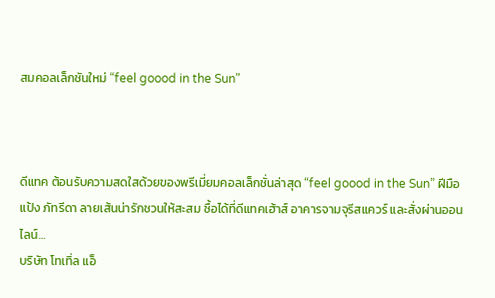สมคอลเล็กชันใหม่ “feel goood in the Sun"



ดีแทค ต้อนรับความสดใสด้วยของพรีเมี่ยมคอลเล็กชั่นล่าสุด “feel goood in the Sun” ฝีมือแป้ง ภัทรีดา ลายเส้นน่ารักชวนให้สะสม ซื้อได้ที่ดีแทคเฮ้าส์ อาคารจามจุรีสแควร์ และสั่งผ่านออนไลน์…
บริษัท โทเทิ่ล แอ็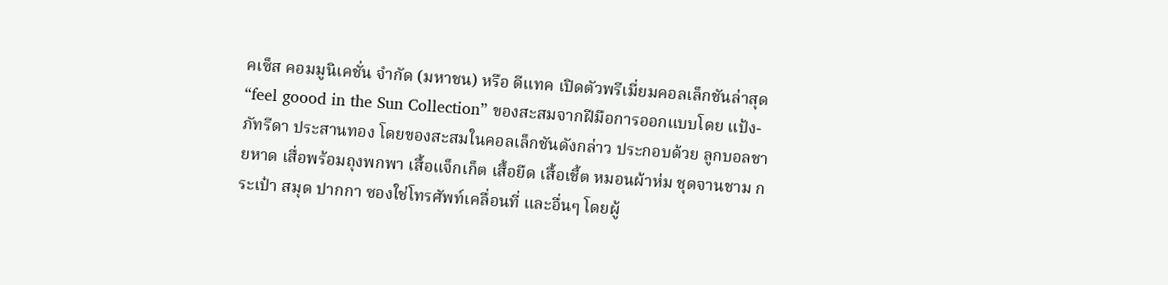คเซ็ส คอมมูนิเคชั่น จำกัด (มหาชน) หรือ ดีแทค เปิดตัวพรีเมี่ยมคอลเล็กชันล่าสุด “feel goood in the Sun Collection” ของสะสมจากฝีมือการออกแบบโดย แป้ง-ภัทรีดา ประสานทอง โดยของสะสมในคอลเล็กชันดังกล่าว ประกอบด้วย ลูกบอลชายหาด เสื่อพร้อมถุงพกพา เสื้อแจ็กเก็ต เสื้อยืด เสื้อเชี้ต หมอนผ้าห่ม ชุดจานชาม กระเป๋า สมุด ปากกา ซองใช่โทรศัพท์เคลื่อนที่ และอื่นๆ โดยผู้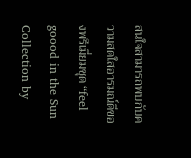สนใจสามารถพบกับความสดใสอารมณ์ดีของพรีเมี่ยมชุด “feel goood in the Sun Collection by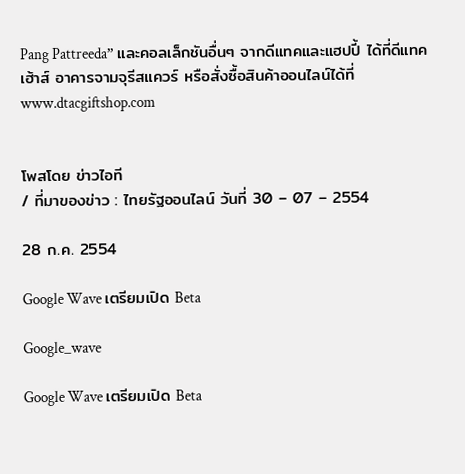Pang Pattreeda” และคอลเล็กชันอื่นๆ จากดีแทคและแฮปปี้ ได้ที่ดีแทคเฮ้าส์ อาคารจามจุรีสแควร์ หรือสั่งซื้อสินค้าออนไลน์ได้ที่ www.dtacgiftshop.com


โพสโดย ข่าวไอที
/ ที่มาของข่าว : ไทยรัฐออนไลน์ วันที่ 30 – 07 – 2554

28 ก.ค. 2554

Google Wave เตรียมเปิด Beta

Google_wave

Google Wave เตรียมเปิด Beta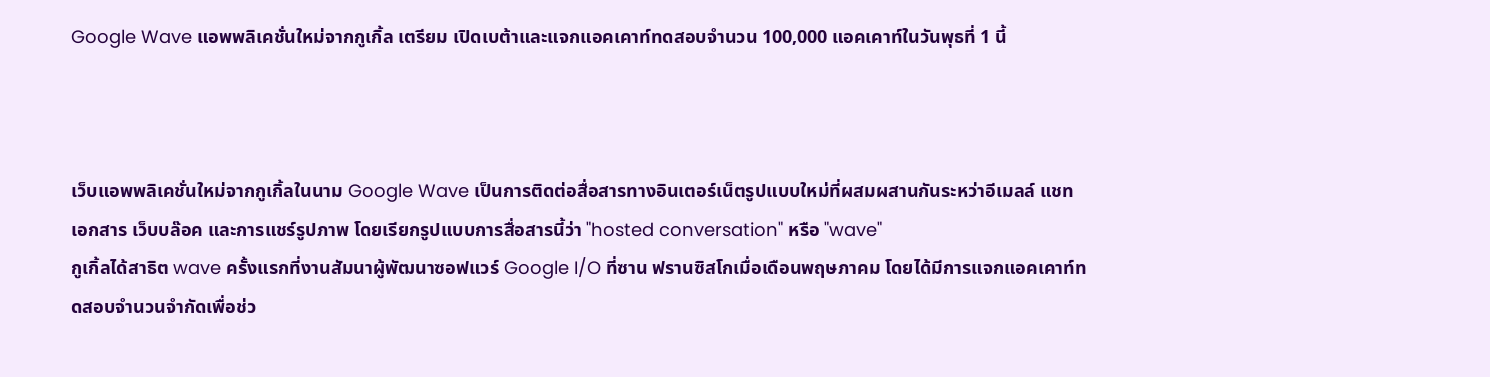Google Wave แอพพลิเคชั่นใหม่จากกูเกิ้ล เตรียม เปิดเบต้าและแจกแอคเคาท์ทดสอบจำนวน 100,000 แอคเคาท์ในวันพุธที่ 1 นี้



เว็บแอพพลิเคชั่นใหม่จากกูเกิ้ลในนาม Google Wave เป็นการติดต่อสื่อสารทางอินเตอร์เน็ตรูปแบบใหม่ที่ผสมผสานกันระหว่าอีเมลล์ แชท เอกสาร เว็บบล๊อค และการแชร์รูปภาพ โดยเรียกรูปแบบการสื่อสารนี้ว่า "hosted conversation" หรือ "wave"
กูเกิ้ลได้สาธิต wave ครั้งแรกที่งานสัมนาผู้พัฒนาซอฟแวร์ Google I/O ที่ซาน ฟรานซิสโกเมื่อเดือนพฤษภาคม โดยได้มีการแจกแอคเคาท์ทดสอบจำนวนจำกัดเพื่อช่ว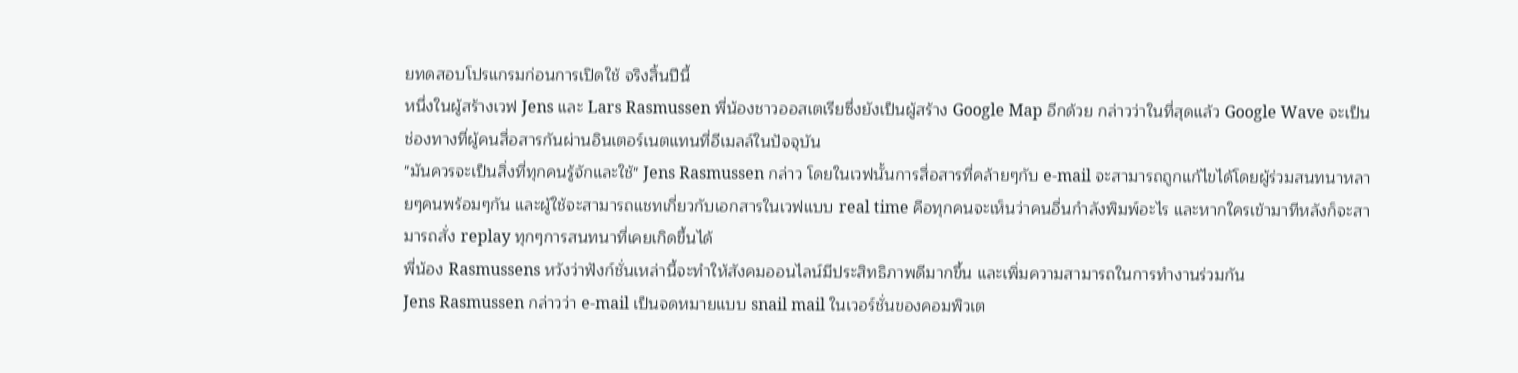ยทดสอบโปรแกรมก่อนการเปิดใช้ จริงสิ้นปีนี้
หนึ่งในผู้สร้างเวฟ Jens และ Lars Rasmussen พี่น้องชาวออสเตเรียซึ่งยังเป็นผู้สร้าง Google Map อีกด้วย กล่าวว่าในที่สุดแล้ว Google Wave จะเป็นช่องทางที่ผู้คนสื่อสารกันผ่านอินเตอร์เนตแทนที่อีเมลล์ในปัจจุบัน
"มันควรจะเป็นสิ่งที่ทุกคนรู้จักและใช้" Jens Rasmussen กล่าว โดยในเวฟนั้นการสื่อสารที่คล้ายๆกับ e-mail จะสามารถถูกแก้ไขได้โดยผู้ร่วมสนทนาหลายๆคนพร้อมๆกัน และผู้ใช้จะสามารถแชทเกี่ยวกับเอกสารในเวฟแบบ real time คือทุกคนจะเห็นว่าคนอื่นกำลังพิมพ์อะไร และหากใครเข้ามาทีหลังก็จะสามารถสั่ง replay ทุกๆการสนทนาที่เคยเกิดขึ้นได้
พี่น้อง Rasmussens หวังว่าฟังก์ชั่นเหล่านี้จะทำให้สังคมออนไลน์มีประสิทธิภาพดีมากขึ้น และเพิ่มความสามารถในการทำงานร่วมกัน
Jens Rasmussen กล่าวว่า e-mail เป็นจดหมายแบบ snail mail ในเวอร์ชั่นของคอมพิวเต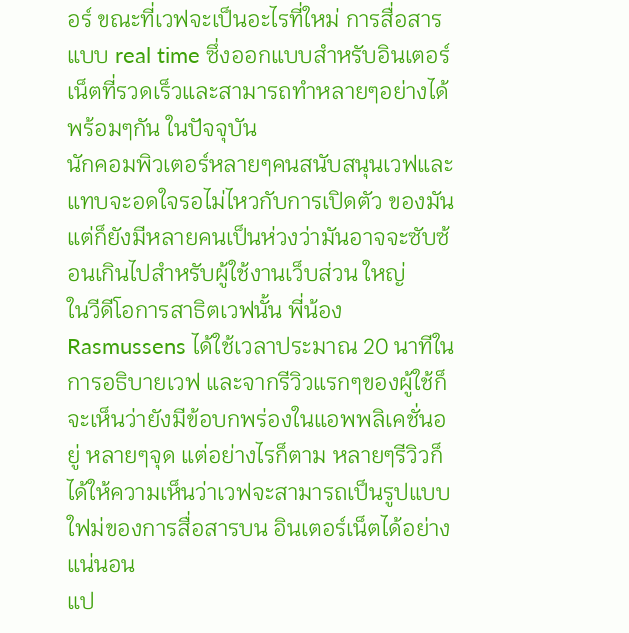อร์ ขณะที่เวฟจะเป็นอะไรที่ใหม่ การสื่อสารแบบ real time ซึ่งออกแบบสำหรับอินเตอร์เน็ตที่รวดเร็วและสามารถทำหลายๆอย่างได้พร้อมๆกัน ในปัจจุบัน
นักคอมพิวเตอร์หลายๆคนสนับสนุนเวฟและแทบจะอดใจรอไม่ไหวกับการเปิดตัว ของมัน แต่ก็ยังมีหลายคนเป็นห่วงว่ามันอาจจะซับซ้อนเกินไปสำหรับผู้ใช้งานเว็บส่วน ใหญ่
ในวีดีโอการสาธิตเวฟนั้น พี่น้อง Rasmussens ได้ใช้เวลาประมาณ 20 นาทีในการอธิบายเวฟ และจากรีวิวแรกๆของผู้ใช้ก็จะเห็นว่ายังมีข้อบกพร่องในแอพพลิเคชั่นอยู่ หลายๆจุด แต่อย่างไรก็ตาม หลายๆรีวิวก็ได้ให้ความเห็นว่าเวฟจะสามารถเป็นรูปแบบใฟม่ของการสื่อสารบน อินเตอร์เน็ตได้อย่างแน่นอน
แป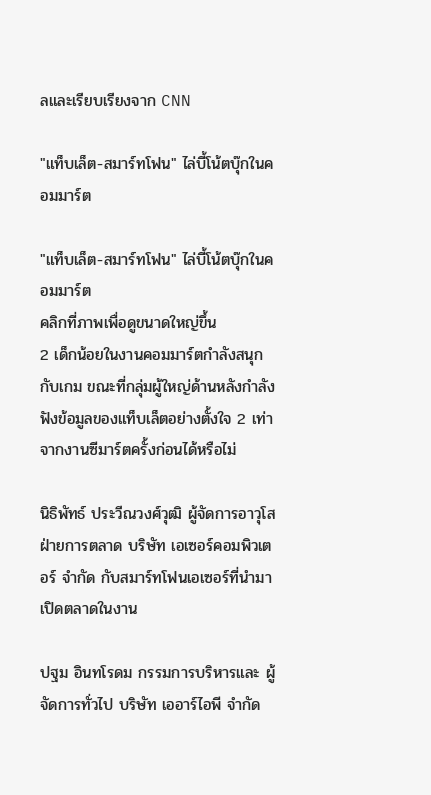ลและเรียบเรียงจาก CNN

"แท็บเล็ต-สมาร์ทโฟน" ไล่บี้โน้ตบุ๊กในคอมมาร์ต

"แท็บเล็ต-สมาร์ทโฟน" ไล่บี้โน้ตบุ๊กในคอมมาร์ต
คลิกที่ภาพเพื่อดูขนาดใหญ่ขึ้น
2 เด็กน้อยในงานคอมมาร์ตกำลังสนุกกับเกม ขณะที่กลุ่มผู้ใหญ่ด้านหลังกำลังฟังข้อมูลของแท็บเล็ตอย่างตั้งใจ 2 เท่าจากงานซีมาร์ตครั้งก่อนได้หรือไม่

นิธิพัทธ์ ประวีณวงศ์วุฒิ ผู้จัดการอาวุโสฝ่ายการตลาด บริษัท เอเซอร์คอมพิวเตอร์ จำกัด กับสมาร์ทโฟนเอเซอร์ที่นำมาเปิดตลาดในงาน

ปฐม อินทโรดม กรรมการบริหารและ ผู้จัดการทั่วไป บริษัท เออาร์ไอพี จำกัด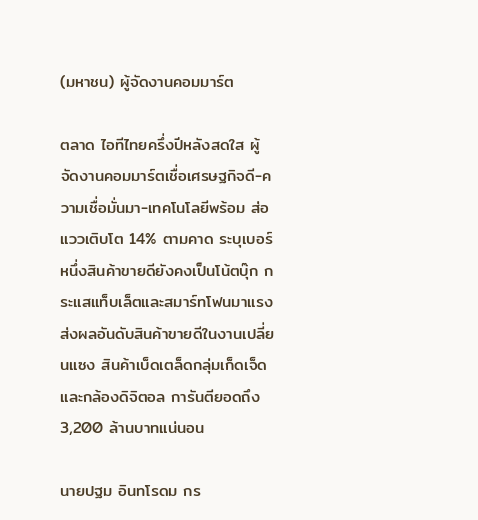(มหาชน) ผู้จัดงานคอมมาร์ต

ตลาด ไอทีไทยครึ่งปีหลังสดใส ผู้จัดงานคอมมาร์ตเชื่อเศรษฐกิจดี-ความเชื่อมั่นมา-เทคโนโลยีพร้อม ส่อแววเติบโต 14% ตามคาด ระบุเบอร์หนึ่งสินค้าขายดียังคงเป็นโน้ตบุ๊ก กระแสแท็บเล็ตและสมาร์ทโฟนมาแรงส่งผลอันดับสินค้าขายดีในงานเปลี่ยนแซง สินค้าเบ็ดเตล็ดกลุ่มเก็ดเจ็ดและกล้องดิจิตอล การันตียอดถึง 3,200 ล้านบาทแน่นอน

นายปฐม อินทโรดม กร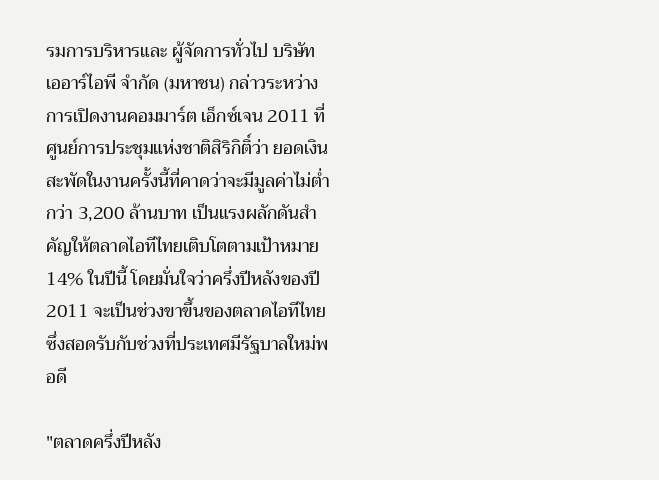รมการบริหารและ ผู้จัดการทั่วไป บริษัท เออาร์ไอพี จำกัด (มหาชน) กล่าวระหว่างการเปิดงานคอมมาร์ต เอ็กซ์เจน 2011 ที่ศูนย์การประชุมแห่งชาติสิริกิติ์ว่า ยอดเงินสะพัดในงานครั้งนี้ที่คาดว่าจะมีมูลค่าไม่ต่ำกว่า 3,200 ล้านบาท เป็นแรงผลักดันสำคัญให้ตลาดไอทีไทยเติบโตตามเป้าหมาย 14% ในปีนี้ โดยมั่นใจว่าครึ่งปีหลังของปี 2011 จะเป็นช่วงขาขึ้นของตลาดไอทีไทยซึ่งสอดรับกับช่วงที่ประเทศมีรัฐบาลใหม่พอดี

"ตลาดครึ่งปีหลัง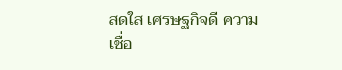สดใส เศรษฐกิจดี ความเชื่อ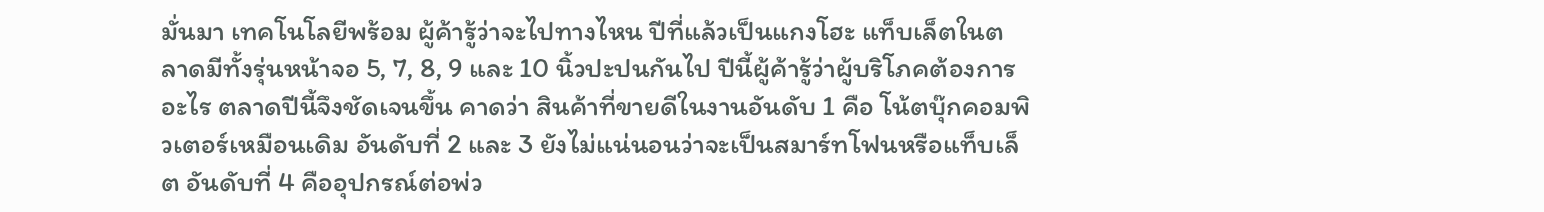มั่นมา เทคโนโลยีพร้อม ผู้ค้ารู้ว่าจะไปทางไหน ปีที่แล้วเป็นแกงโฮะ แท็บเล็ตในตลาดมีทั้งรุ่นหน้าจอ 5, 7, 8, 9 และ 10 นิ้วปะปนกันไป ปีนี้ผู้ค้ารู้ว่าผู้บริโภคต้องการอะไร ตลาดปีนี้จึงชัดเจนขึ้น คาดว่า สินค้าที่ขายดีในงานอันดับ 1 คือ โน้ตบุ๊กคอมพิวเตอร์เหมือนเดิม อันดับที่ 2 และ 3 ยังไม่แน่นอนว่าจะเป็นสมาร์ทโฟนหรือแท็บเล็ต อันดับที่ 4 คืออุปกรณ์ต่อพ่ว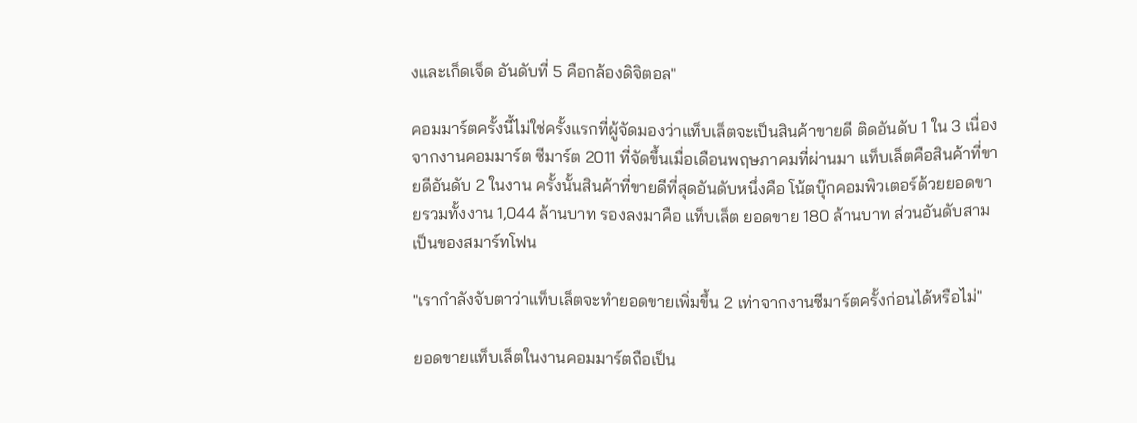งและเก็ดเจ็ด อันดับที่ 5 คือกล้องดิจิตอล"

คอมมาร์ตครั้งนี้ไม่ใช่ครั้งแรกที่ผู้จัดมองว่าแท็บเล็ตจะเป็นสินค้าขายดี ติดอันดับ 1 ใน 3 เนื่องจากงานคอมมาร์ต ซีมาร์ต 2011 ที่จัดขึ้นเมื่อเดือนพฤษภาคมที่ผ่านมา แท็บเล็ตคือสินค้าที่ขายดีอันดับ 2 ในงาน ครั้งนั้นสินค้าที่ขายดีที่สุดอันดับหนึ่งคือ โน้ตบุ๊กคอมพิวเตอร์ด้วยยอดขายรวมทั้งงาน 1,044 ล้านบาท รองลงมาคือ แท็บเล็ต ยอดขาย 180 ล้านบาท ส่วนอันดับสามเป็นของสมาร์ทโฟน

"เรากำลังจับตาว่าแท็บเล็ตจะทำยอดขายเพิ่มขึ้น 2 เท่าจากงานซีมาร์ตครั้งก่อนได้หรือไม่"

ยอดขายแท็บเล็ตในงานคอมมาร์ตถือเป็น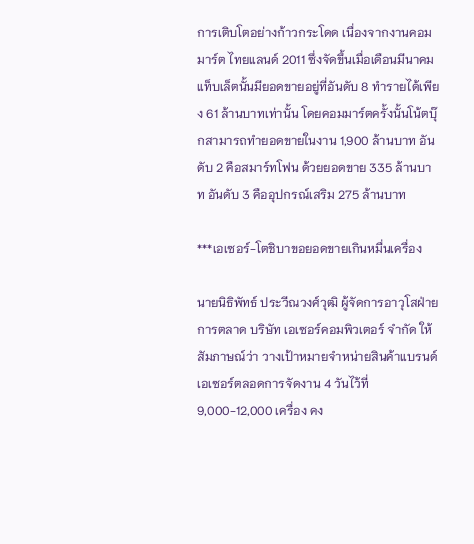การเติบโตอย่างก้าวกระโดด เนื่องจากงานคอมมาร์ต ไทยแลนด์ 2011 ซึ่งจัดขึ้นเมื่อเดือนมีนาคม แท็บเล็ตนั้นมียอดขายอยู่ที่อันดับ 8 ทำรายได้เพียง 61 ล้านบาทเท่านั้น โดยคอมมาร์ตครั้งนั้นโน้ตบุ๊กสามารถทำยอดขายในงาน 1,900 ล้านบาท อันดับ 2 คือสมาร์ทโฟน ด้วยยอดขาย 335 ล้านบาท อันดับ 3 คืออุปกรณ์เสริม 275 ล้านบาท

***เอเซอร์-โตชิบาขอยอดขายเกินหมื่นเครื่อง

นายนิธิพัทธ์ ประวีณวงศ์วุฒิ ผู้จัดการอาวุโสฝ่ายการตลาด บริษัท เอเซอร์คอมพิวเตอร์ จำกัด ให้สัมภาษณ์ว่า วางเป้าหมายจำหน่ายสินค้าแบรนด์เอเซอร์ตลอดการจัดงาน 4 วันไว้ที่ 9,000-12,000 เครื่อง คง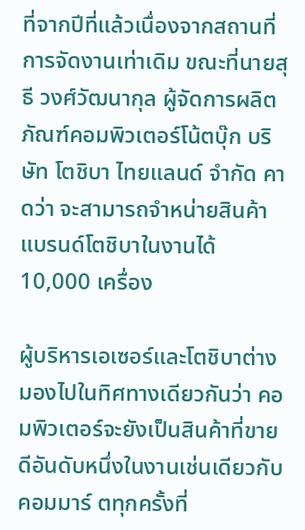ที่จากปีที่แล้วเนื่องจากสถานที่การจัดงานเท่าเดิม ขณะที่นายสุธี วงศ์วัฒนากุล ผู้จัดการผลิตภัณฑ์คอมพิวเตอร์โน้ตบุ๊ก บริษัท โตชิบา ไทยแลนด์ จำกัด คาดว่า จะสามารถจำหน่ายสินค้าแบรนด์โตชิบาในงานได้ 10,000 เครื่อง

ผู้บริหารเอเซอร์และโตชิบาต่างมองไปในทิศทางเดียวกันว่า คอมพิวเตอร์จะยังเป็นสินค้าที่ขายดีอันดับหนึ่งในงานเช่นเดียวกับคอมมาร์ ตทุกครั้งที่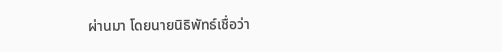ผ่านมา โดยนายนิธิพัทธ์เชื่อว่า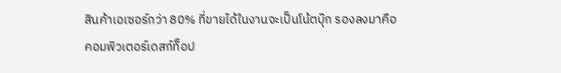สินค้าเอเซอร์กว่า 80% ที่ขายได้ในงานจะเป็นโน้ตบุ๊ก รองลงมาคือคอมพิวเตอร์เดสก์ท็อป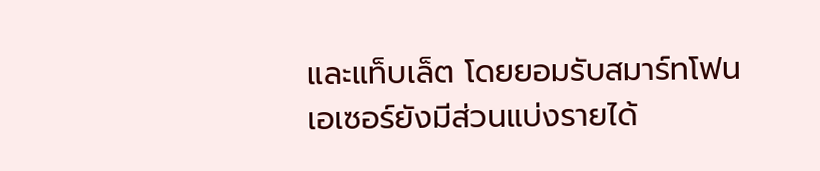และแท็บเล็ต โดยยอมรับสมาร์ทโฟนเอเซอร์ยังมีส่วนแบ่งรายได้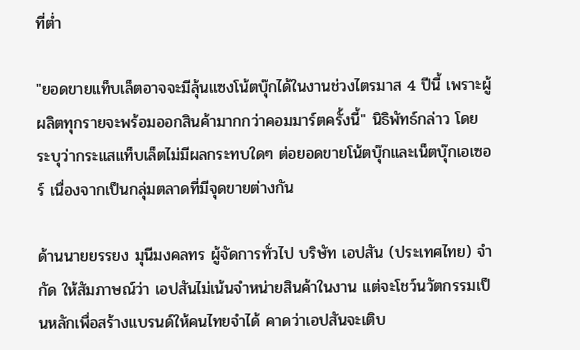ที่ต่ำ

"ยอดขายแท็บเล็ตอาจจะมีลุ้นแซงโน้ตบุ๊กได้ในงานช่วงไตรมาส 4 ปีนี้ เพราะผู้ผลิตทุกรายจะพร้อมออกสินค้ามากกว่าคอมมาร์ตครั้งนี้" นิธิพัทธ์กล่าว โดยระบุว่ากระแสแท็บเล็ตไม่มีผลกระทบใดๆ ต่อยอดขายโน้ตบุ๊กและเน็ตบุ๊กเอเซอร์ เนื่องจากเป็นกลุ่มตลาดที่มีจุดขายต่างกัน

ด้านนายยรรยง มุนีมงคลทร ผู้จัดการทั่วไป บริษัท เอปสัน (ประเทศไทย) จำกัด ให้สัมภาษณ์ว่า เอปสันไม่เน้นจำหน่ายสินค้าในงาน แต่จะโชว์นวัตกรรมเป็นหลักเพื่อสร้างแบรนด์ให้คนไทยจำได้ คาดว่าเอปสันจะเติบ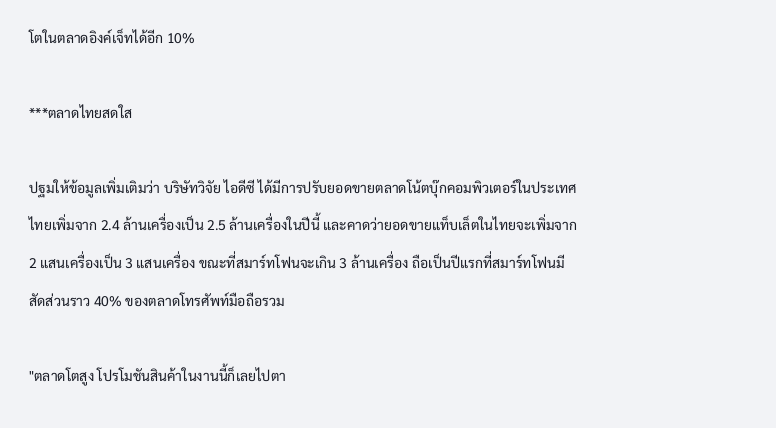โตในตลาดอิงค์เจ็ทได้อีก 10%

***ตลาดไทยสดใส

ปฐมให้ข้อมูลเพิ่มเติมว่า บริษัทวิจัย ไอดีซี ได้มีการปรับยอดขายตลาดโน้ตบุ๊กคอมพิวเตอร์ในประเทศไทยเพิ่มจาก 2.4 ล้านเครื่องเป็น 2.5 ล้านเครื่องในปีนี้ และคาดว่ายอดขายแท็บเล็ตในไทยจะเพิ่มจาก 2 แสนเครื่องเป็น 3 แสนเครื่อง ขณะที่สมาร์ทโฟนจะเกิน 3 ล้านเครื่อง ถือเป็นปีแรกที่สมาร์ทโฟนมีสัดส่วนราว 40% ของตลาดโทรศัพท์มือถือรวม

"ตลาดโตสูง โปรโมชันสินค้าในงานนี้ก็เลยไปตา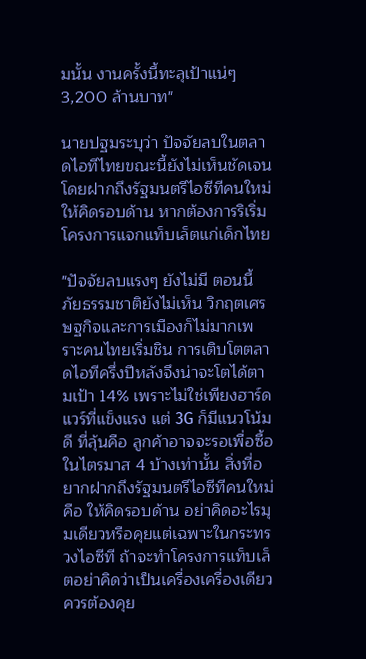มนั้น งานครั้งนี้ทะลุเป้าแน่ๆ 3,200 ล้านบาท"

นายปฐมระบุว่า ปัจจัยลบในตลาดไอทีไทยขณะนี้ยังไม่เห็นชัดเจน โดยฝากถึงรัฐมนตรีไอซีทีคนใหม่ให้คิดรอบด้าน หากต้องการริเริ่มโครงการแจกแท็บเล็ตแก่เด็กไทย

"ปัจจัยลบแรงๆ ยังไม่มี ตอนนี้ภัยธรรมชาติยังไม่เห็น วิกฤตเศรษฐกิจและการเมืองก็ไม่มากเพราะคนไทยเริ่มชิน การเติบโตตลาดไอทีครึ่งปีหลังจึงน่าจะโตได้ตามเป้า 14% เพราะไม่ใช่เพียงฮาร์ดแวร์ที่แข็งแรง แต่ 3G ก็มีแนวโน้มดี ที่ลุ้นคือ ลูกค้าอาจจะรอเพื่อซื้อในไตรมาส 4 บ้างเท่านั้น สิ่งที่อยากฝากถึงรัฐมนตรีไอซีทีคนใหม่คือ ให้คิดรอบด้าน อย่าคิดอะไรมุมเดียวหรือคุยแต่เฉพาะในกระทรวงไอซีที ถ้าจะทำโครงการแท็บเล็ตอย่าคิดว่าเป็นเครื่องเครื่องเดียว ควรต้องคุย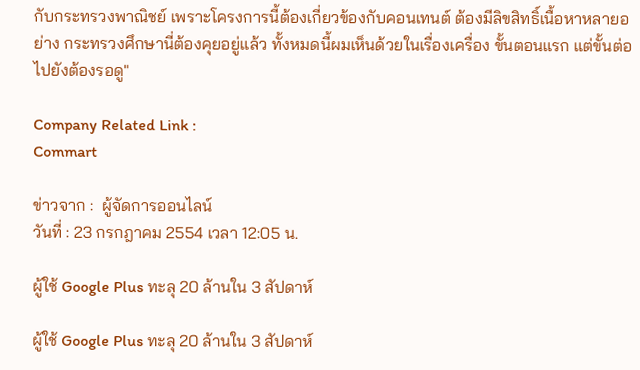กับกระทรวงพาณิชย์ เพราะโครงการนี้ต้องเกี่ยวข้องกับคอนเทนต์ ต้องมีลิขสิทธิ์เนื้อหาหลายอย่าง กระทรวงศึกษานี่ต้องคุยอยู่แล้ว ทั้งหมดนี้ผมเห็นด้วยในเรื่องเครื่อง ขั้นตอนแรก แต่ขั้นต่อไปยังต้องรอดู"

Company Related Link :
Commart

ข่าวจาก :  ผู้จัดการออนไลน์
วันที่ : 23 กรกฎาคม 2554 เวลา 12:05 น.

ผู้ใช้ Google Plus ทะลุ 20 ล้านใน 3 สัปดาห์

ผู้ใช้ Google Plus ทะลุ 20 ล้านใน 3 สัปดาห์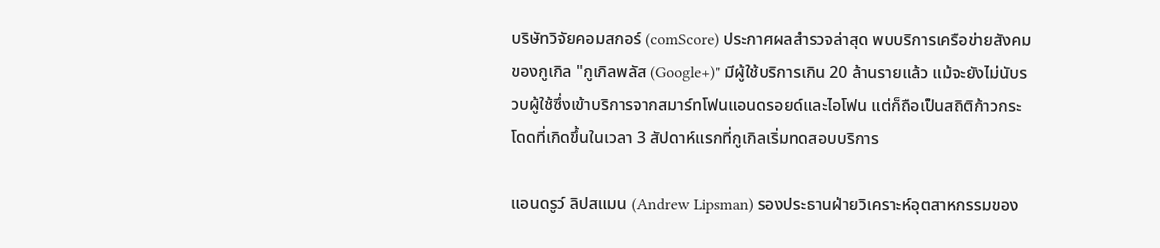บริษัทวิจัยคอมสกอร์ (comScore) ประกาศผลสำรวจล่าสุด พบบริการเครือข่ายสังคมของกูเกิล "กูเกิลพลัส (Google+)" มีผู้ใช้บริการเกิน 20 ล้านรายแล้ว แม้จะยังไม่นับรวบผู้ใช้ซึ่งเข้าบริการจากสมาร์ทโฟนแอนดรอยด์และไอโฟน แต่ก็ถือเป็นสถิติก้าวกระโดดที่เกิดขึ้นในเวลา 3 สัปดาห์แรกที่กูเกิลเริ่มทดสอบบริการ

แอนดรูว์ ลิปสแมน (Andrew Lipsman) รองประธานฝ่ายวิเคราะห์อุตสาหกรรมของ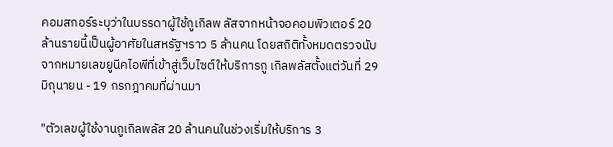คอมสกอร์ระบุว่าในบรรดาผู้ใช้กูเกิลพ ลัสจากหน้าจอคอมพิวเตอร์ 20 ล้านรายนี้เป็นผู้อาศัยในสหรัฐฯราว 5 ล้านคน โดยสถิติทั้งหมดตรวจนับจากหมายเลขยูนีคไอพีที่เข้าสู่เว็บไซต์ให้บริการกู เกิลพลัสตั้งแต่วันที่ 29 มิถุนายน - 19 กรกฎาคมที่ผ่านมา

"ตัวเลขผู้ใช้งานกูเกิลพลัส 20 ล้านคนในช่วงเริ่มให้บริการ 3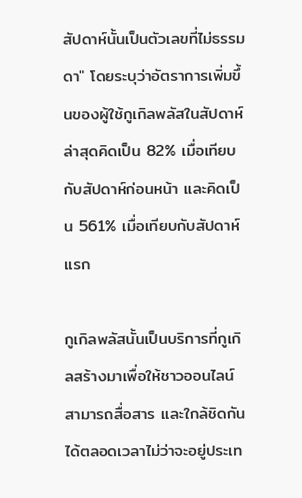สัปดาห์นั้นเป็นตัวเลขที่ไม่ธรรมดา" โดยระบุว่าอัตราการเพิ่มขึ้นของผู้ใช้กูเกิลพลัสในสัปดาห์ล่าสุดคิดเป็น 82% เมื่อเทียบกับสัปดาห์ก่อนหน้า และคิดเป็น 561% เมื่อเทียบกับสัปดาห์แรก

กูเกิลพลัสนั้นเป็นบริการที่กูเกิลสร้างมาเพื่อให้ชาวออนไลน์สามารถสื่อสาร และใกล้ชิดกันได้ตลอดเวลาไม่ว่าจะอยู่ประเท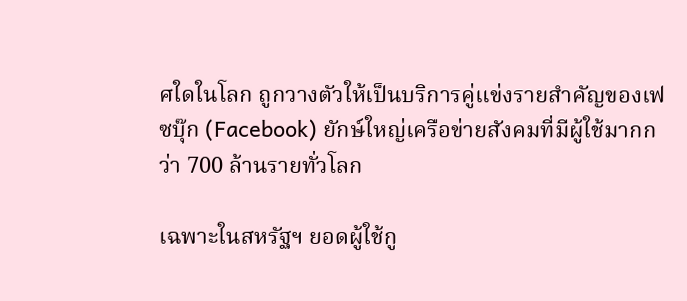ศใดในโลก ถูกวางตัวให้เป็นบริการคู่แข่งรายสำคัญของเฟซบุ๊ก (Facebook) ยักษ์ใหญ่เครือข่ายสังคมที่มีผู้ใช้มากกว่า 700 ล้านรายทั่วโลก

เฉพาะในสหรัฐฯ ยอดผู้ใช้กู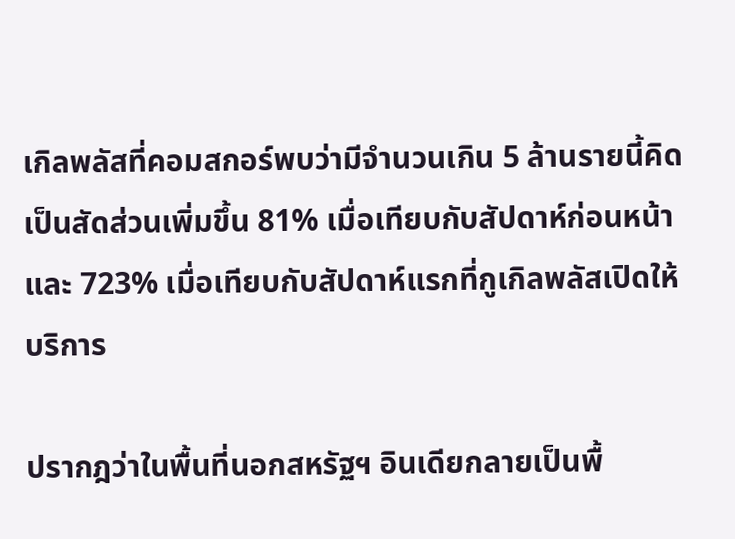เกิลพลัสที่คอมสกอร์พบว่ามีจำนวนเกิน 5 ล้านรายนี้คิดเป็นสัดส่วนเพิ่มขึ้น 81% เมื่อเทียบกับสัปดาห์ก่อนหน้า และ 723% เมื่อเทียบกับสัปดาห์แรกที่กูเกิลพลัสเปิดให้บริการ

ปรากฎว่าในพื้นที่นอกสหรัฐฯ อินเดียกลายเป็นพื้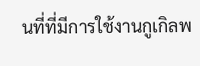นที่ที่มีการใช้งานกูเกิลพ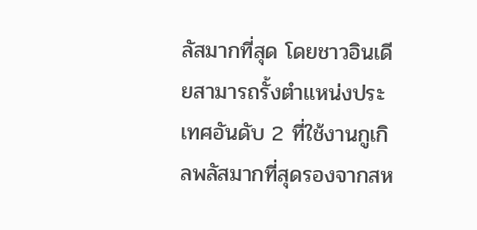ลัสมากที่สุด โดยชาวอินเดียสามารถรั้งตำแหน่งประเทศอันดับ 2 ที่ใช้งานกูเกิลพลัสมากที่สุดรองจากสห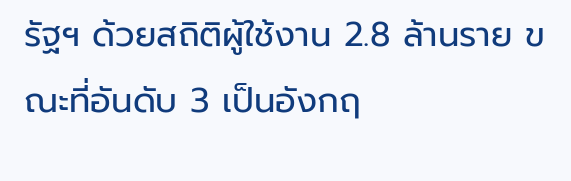รัฐฯ ด้วยสถิติผู้ใช้งาน 2.8 ล้านราย ขณะที่อันดับ 3 เป็นอังกฤ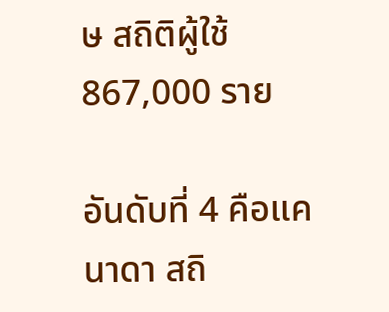ษ สถิติผู้ใช้ 867,000 ราย

อันดับที่ 4 คือแคนาดา สถิ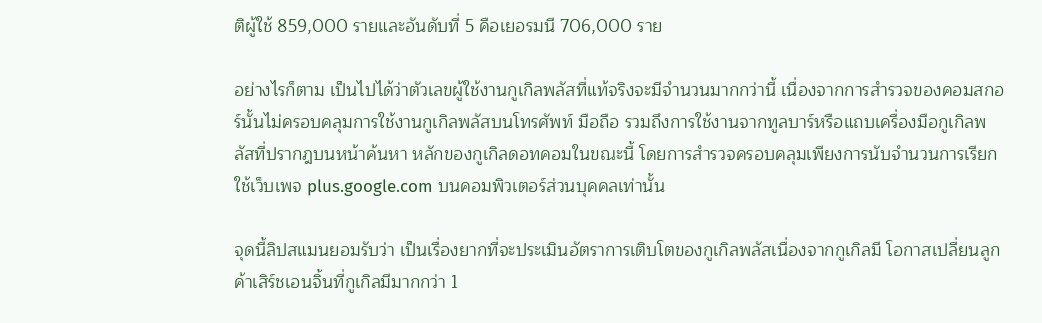ติผู้ใช้ 859,000 รายและอันดับที่ 5 คือเยอรมนี 706,000 ราย

อย่างไรก็ตาม เป็นไปได้ว่าตัวเลขผู้ใช้งานกูเกิลพลัสที่แท้จริงจะมีจำนวนมากกว่านี้ เนื่องจากการสำรวจของคอมสกอร์นั้นไม่ครอบคลุมการใช้งานกูเกิลพลัสบนโทรศัพท์ มือถือ รวมถึงการใช้งานจากทูลบาร์หรือแถบเครื่องมือกูเกิลพลัสที่ปรากฎบนหน้าค้นหา หลักของกูเกิลดอทคอมในขณะนี้ โดยการสำรวจครอบคลุมเพียงการนับจำนวนการเรียกใช้เว็บเพจ plus.google.com บนคอมพิวเตอร์ส่วนบุคคลเท่านั้น

จุดนี้ลิปสแมนยอมรับว่า เป็นเรื่องยากที่จะประเมินอัตราการเติบโตของกูเกิลพลัสเนื่องจากกูเกิลมี โอกาสเปลี่ยนลูกค้าเสิร์ชเอนจิ้นที่กูเกิลมีมากกว่า 1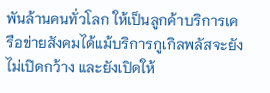พันล้านคนทั่วโลก ให้เป็นลูกค้าบริการเครือข่ายสังคมได้แม้บริการกูเกิลพลัสจะยังไม่เปิดกว้าง และยังเปิดให้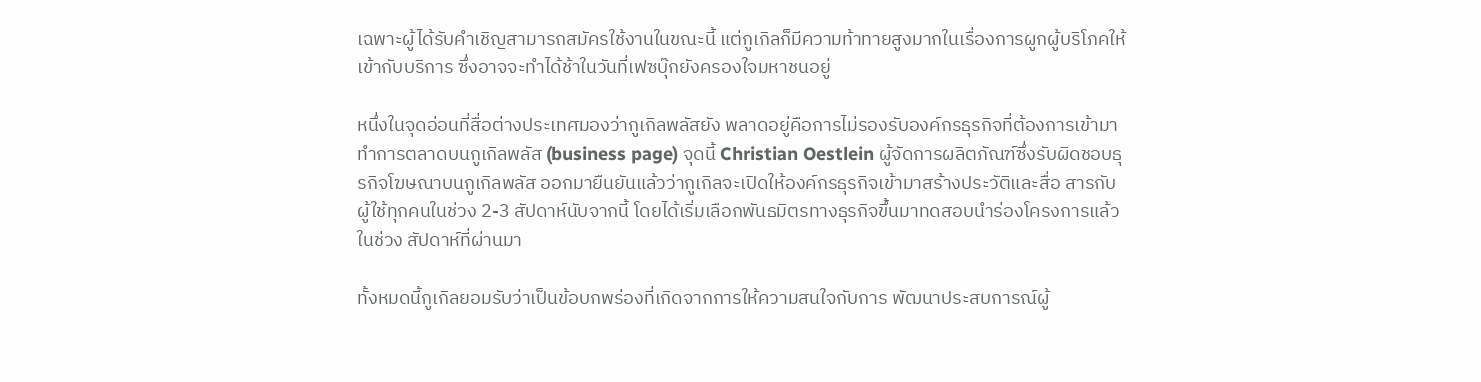เฉพาะผู้ได้รับคำเชิญสามารถสมัครใช้งานในขณะนี้ แต่กูเกิลก็มีความท้าทายสูงมากในเรื่องการผูกผู้บริโภคให้เข้ากับบริการ ซึ่งอาจจะทำได้ช้าในวันที่เฟซบุ๊กยังครองใจมหาชนอยู่

หนึ่งในจุดอ่อนที่สื่อต่างประเทศมองว่ากูเกิลพลัสยัง พลาดอยู่คือการไม่รองรับองค์กรธุรกิจที่ต้องการเข้ามาทำการตลาดบนกูเกิลพลัส (business page) จุดนี้ Christian Oestlein ผู้จัดการผลิตภัณฑ์ซึ่งรับผิดชอบธุรกิจโฆษณาบนกูเกิลพลัส ออกมายืนยันแล้วว่ากูเกิลจะเปิดให้องค์กรธุรกิจเข้ามาสร้างประวัติและสื่อ สารกับผู้ใช้ทุกคนในช่วง 2-3 สัปดาห์นับจากนี้ โดยได้เริ่มเลือกพันธมิตรทางธุรกิจขึ้นมาทดสอบนำร่องโครงการแล้วในช่วง สัปดาห์ที่ผ่านมา

ทั้งหมดนี้กูเกิลยอมรับว่าเป็นข้อบกพร่องที่เกิดจากการให้ความสนใจกับการ พัฒนาประสบการณ์ผู้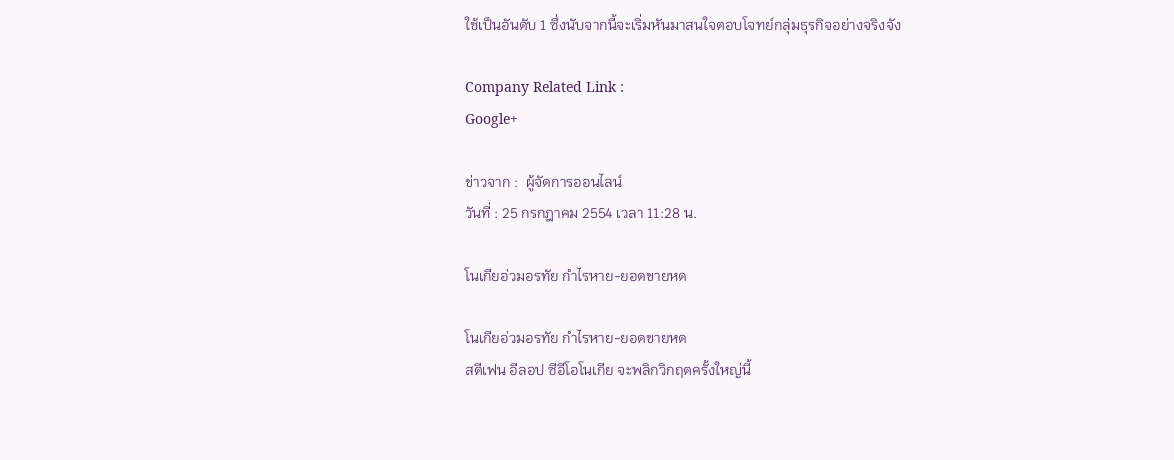ใช้เป็นอันดับ 1 ซึ่งนับจากนี้จะเริ่มหันมาสนใจตอบโจทย์กลุ่มธุรกิจอย่างจริงจัง

Company Related Link :
Google+

ข่าวจาก :  ผู้จัดการออนไลน์
วันที่ : 25 กรกฎาคม 2554 เวลา 11:28 น.

โนเกียอ่วมอรทัย กำไรหาย-ยอดขายหด

โนเกียอ่วมอรทัย กำไรหาย-ยอดขายหด
สตีเฟน อีลอป ซีอีโอโนเกีย จะพลิกวิกฤตครั้งใหญ่นี้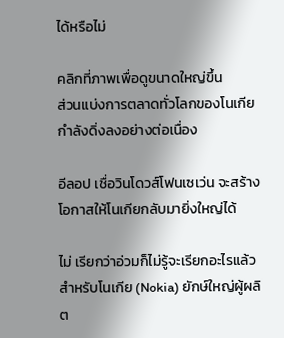ได้หรือไม่

คลิกที่ภาพเพื่อดูขนาดใหญ่ขึ้น
ส่วนแบ่งการตลาดทั่วโลกของโนเกียกำลังดิ่งลงอย่างต่อเนื่อง

อีลอป เชื่อวินโดวส์โฟนเซเว่น จะสร้างโอกาสให้โนเกียกลับมายิ่งใหญ่ได้

ไม่ เรียกว่าอ่วมก็ไม่รู้จะเรียกอะไรแล้วสำหรับโนเกีย (Nokia) ยักษ์ใหญ่ผู้ผลิต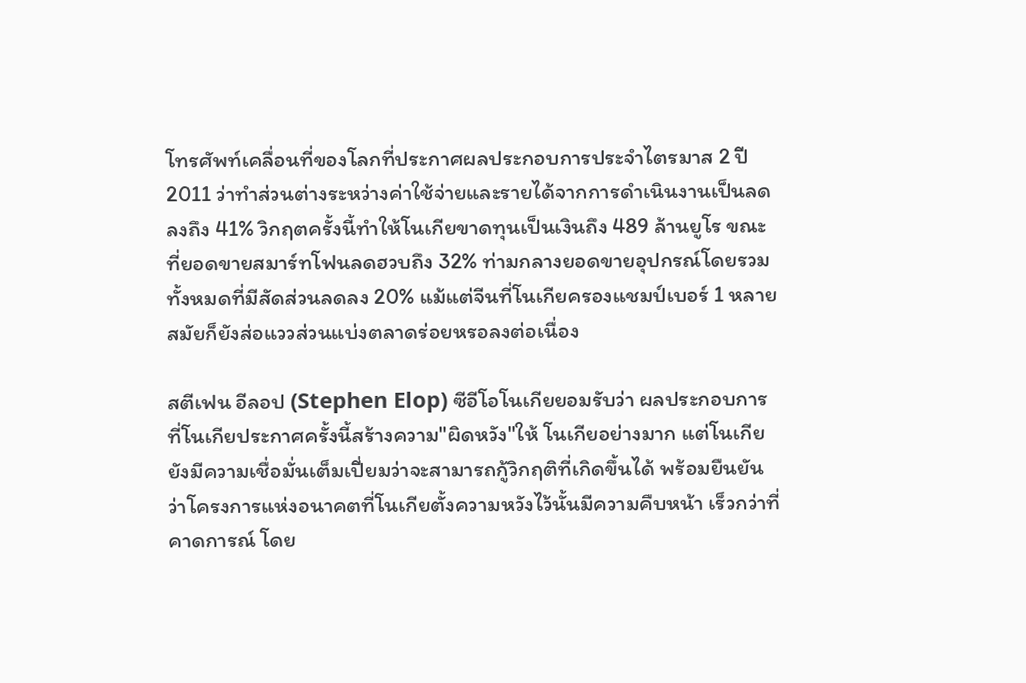โทรศัพท์เคลื่อนที่ของโลกที่ประกาศผลประกอบการประจำไตรมาส 2 ปี 2011 ว่าทำส่วนต่างระหว่างค่าใช้จ่ายและรายได้จากการดำเนินงานเป็นลดลงถึง 41% วิกฤตครั้งนี้ทำให้โนเกียขาดทุนเป็นเงินถึง 489 ล้านยูโร ขณะที่ยอดขายสมาร์ทโฟนลดฮวบถึง 32% ท่ามกลางยอดขายอุปกรณ์โดยรวมทั้งหมดที่มีสัดส่วนลดลง 20% แม้แต่จีนที่โนเกียครองแชมป์เบอร์ 1 หลายสมัยก็ยังส่อแววส่วนแบ่งตลาดร่อยหรอลงต่อเนื่อง

สตีเฟน อีลอป (Stephen Elop) ซีอีโอโนเกียยอมรับว่า ผลประกอบการที่โนเกียประกาศครั้งนี้สร้างความ"ผิดหวัง"ให้ โนเกียอย่างมาก แต่โนเกียยังมีความเชื่อมั่นเต็มเปี่ยมว่าจะสามารถกู้วิกฤติที่เกิดขึ้นได้ พร้อมยืนยันว่าโครงการแห่งอนาคตที่โนเกียตั้งความหวังไว้นั้นมีความคืบหน้า เร็วกว่าที่คาดการณ์ โดย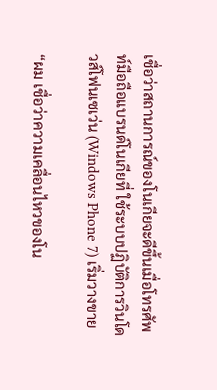เชื่อว่าสถานการณ์ของโนเกียจะดีขึ้นเมื่อโทรศัพท์มือถือแบรนด์โนเกียที่ ใช้ระบบปฏิบัติการวินโดวส์โฟนเซเว่น (Windows Phone 7) เริ่มวางขาย

“ผม เชื่อว่าความเคลื่อนไหวของโน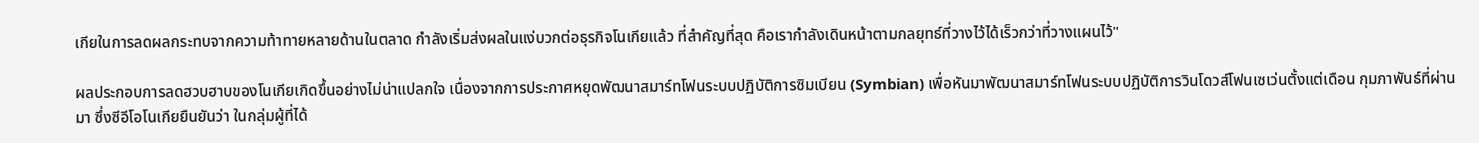เกียในการลดผลกระทบจากความท้าทายหลายด้านในตลาด กำลังเริ่มส่งผลในแง่บวกต่อธุรกิจโนเกียแล้ว ที่สำคัญที่สุด คือเรากำลังเดินหน้าตามกลยุทธ์ที่วางไว้ได้เร็วกว่าที่วางแผนไว้"

ผลประกอบการลดฮวบฮาบของโนเกียเกิดขึ้นอย่างไม่น่าแปลกใจ เนื่องจากการประกาศหยุดพัฒนาสมาร์ทโฟนระบบปฏิบัติการซิมเบียน (Symbian) เพื่อหันมาพัฒนาสมาร์ทโฟนระบบปฏิบัติการวินโดวส์โฟนเซเว่นตั้งแต่เดือน กุมภาพันธ์ที่ผ่านมา ซึ่งซีอีโอโนเกียยืนยันว่า ในกลุ่มผู้ที่ได้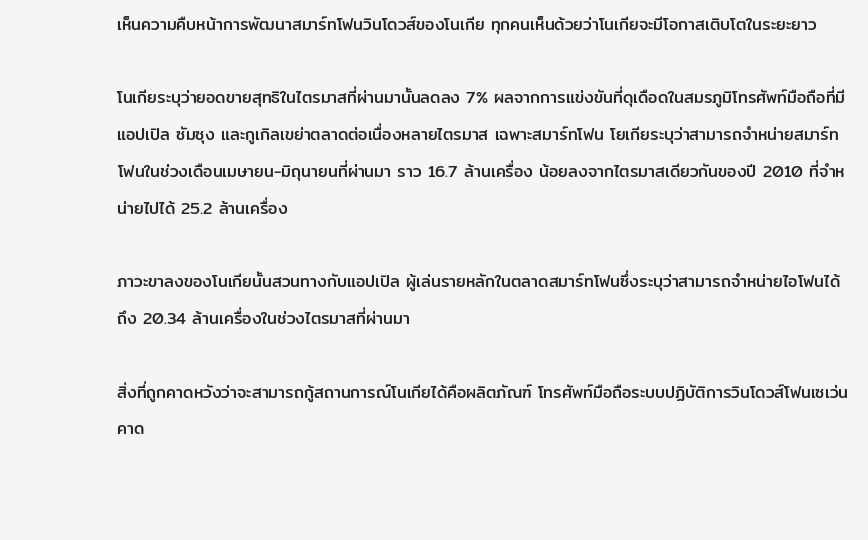เห็นความคืบหน้าการพัฒนาสมาร์ทโฟนวินโดวส์ของโนเกีย ทุกคนเห็นด้วยว่าโนเกียจะมีโอกาสเติบโตในระยะยาว

โนเกียระบุว่ายอดขายสุทธิในไตรมาสที่ผ่านมานั้นลดลง 7% ผลจากการแข่งขันที่ดุเดือดในสมรภูมิโทรศัพท์มือถือที่มีแอปเปิล ซัมซุง และกูเกิลเขย่าตลาดต่อเนื่องหลายไตรมาส เฉพาะสมาร์ทโฟน โยเกียระบุว่าสามารถจำหน่ายสมาร์ทโฟนในช่วงเดือนเมษายน-มิถุนายนที่ผ่านมา ราว 16.7 ล้านเครื่อง น้อยลงจากไตรมาสเดียวกันของปี 2010 ที่จำหน่ายไปได้ 25.2 ล้านเครื่อง

ภาวะขาลงของโนเกียนั้นสวนทางกับแอปเปิล ผู้เล่นรายหลักในตลาดสมาร์ทโฟนซึ่งระบุว่าสามารถจำหน่ายไอโฟนได้ถึง 20.34 ล้านเครื่องในช่วงไตรมาสที่ผ่านมา

สิ่งที่ถูกคาดหวังว่าจะสามารถกู้สถานการณ์โนเกียได้คือผลิตภัณฑ์ โทรศัพท์มือถือระบบปฏิบัติการวินโดวส์โฟนเซเว่น คาด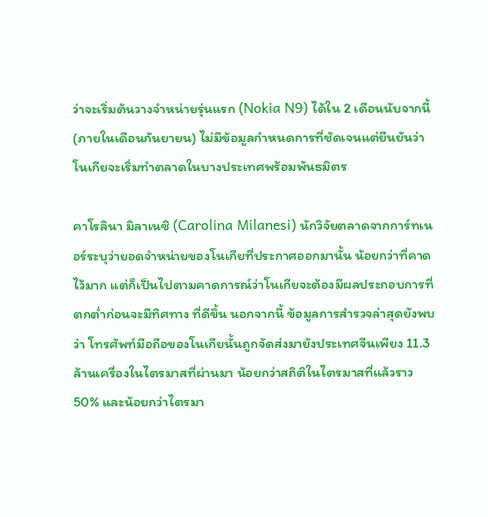ว่าจะเริ่มต้นวางจำหน่ายรุ่นแรก (Nokia N9) ได้ใน 2 เดือนนับจากนี้ (ภายในเดือนกันยายน) ไม่มีข้อมูลกำหนดการที่ชัดเจนแต่ยืนยันว่าโนเกียจะเริ่มทำตลาดในบางประเทศพร้อมพันธมิตร

คาโรลินา มิลาเนซิ (Carolina Milanesi) นักวิจัยตลาดจากการ์ทเนอร์ระบุว่ายอดจำหน่ายของโนเกียที่ประกาศออกมานั้น น้อยกว่าที่คาดไว้มาก แต่ก็เป็นไปตามคาดการณ์ว่าโนเกียจะต้องมีผลประกอบการที่ตกต่ำก่อนจะมีทิศทาง ที่ดีขึ้น นอกจากนี้ ข้อมูลการสำรวจล่าสุดยังพบว่า โทรศัพท์มือถือของโนเกียนั้นถูกจัดส่งมายังประเทศจีนเพียง 11.3 ล้านเครื่องในไตรมาสที่ผ่านมา น้อยกว่าสถิติในไตรมาสที่แล้วราว 50% และน้อยกว่าไตรมา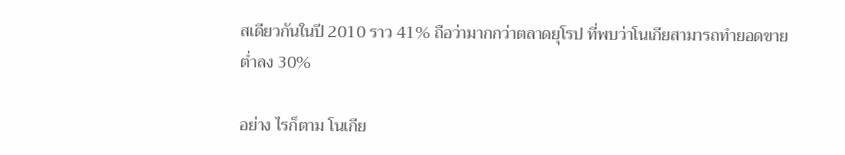สเดียวกันในปี 2010 ราว 41% ถือว่ามากกว่าตลาดยุโรป ที่พบว่าโนเกียสามารถทำยอดขายต่ำลง 30%

อย่าง ไรก็ตาม โนเกีย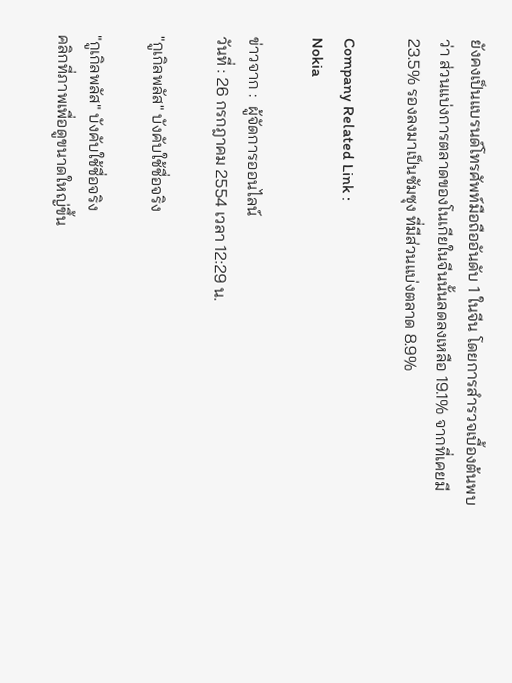ยังคงเป็นแบรนด์โทรศัพท์มือถืออันดับ 1 ในจีน โดยการสำรวจเบื้องต้นพบว่า ส่วนแบ่งการตลาดของโนเกียในจีนนั้นลดลงเหลือ 19.1% จากที่เคยมี 23.5% รองลงมาเป็นซัมซุง ที่มีส่วนแบ่งตลาด 8.9%

Company Related Link :
Nokia

ข่าวจาก :  ผู้จัดการออนไลน์
วันที่ : 26 กรกฎาคม 2554 เวลา 12:29 น.

"กูเกิลพลัส" บังคับใช้ชื่อจริง

"กูเกิลพลัส" บังคับใช้ชื่อจริง
คลิกที่ภาพเพื่อดูขนาดใหญ่ขึ้น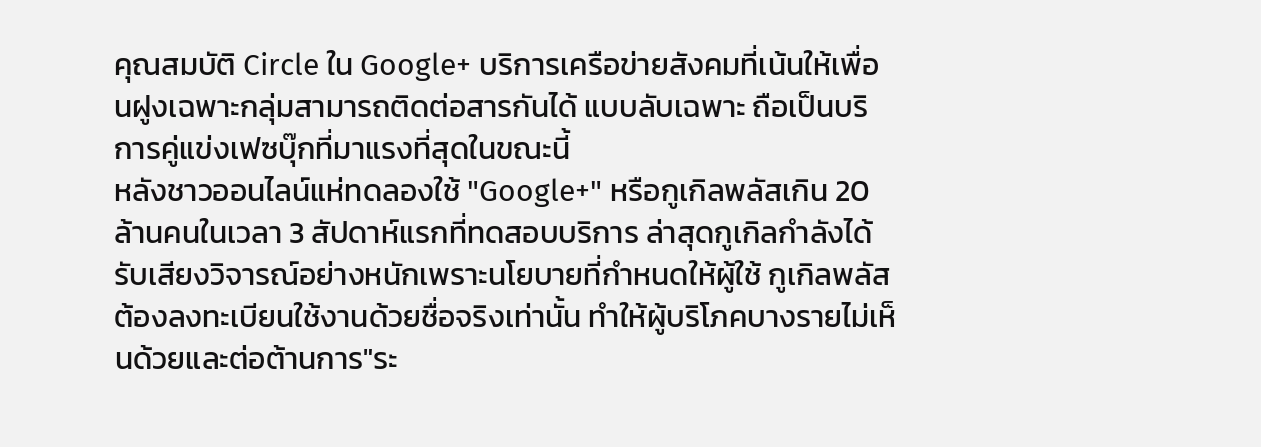คุณสมบัติ Circle ใน Google+ บริการเครือข่ายสังคมที่เน้นให้เพื่อนฝูงเฉพาะกลุ่มสามารถติดต่อสารกันได้ แบบลับเฉพาะ ถือเป็นบริการคู่แข่งเฟซบุ๊กที่มาแรงที่สุดในขณะนี้
หลังชาวออนไลน์แห่ทดลองใช้ "Google+" หรือกูเกิลพลัสเกิน 20 ล้านคนในเวลา 3 สัปดาห์แรกที่ทดสอบบริการ ล่าสุดกูเกิลกำลังได้รับเสียงวิจารณ์อย่างหนักเพราะนโยบายที่กำหนดให้ผู้ใช้ กูเกิลพลัสต้องลงทะเบียนใช้งานด้วยชื่อจริงเท่านั้น ทำให้ผู้บริโภคบางรายไม่เห็นด้วยและต่อต้านการ"ระ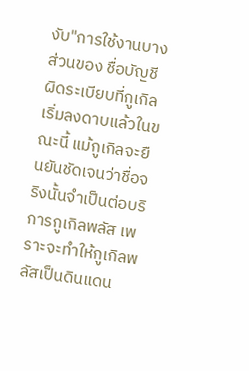งับ"การใช้งานบางส่วนของ ชื่อบัญชีผิดระเบียบที่กูเกิลเริ่มลงดาบแล้วในขณะนี้ แม้กูเกิลจะยืนยันชัดเจนว่าชื่อจริงนั้นจำเป็นต่อบริการกูเกิลพลัส เพราะจะทำให้กูเกิลพลัสเป็นดินแดน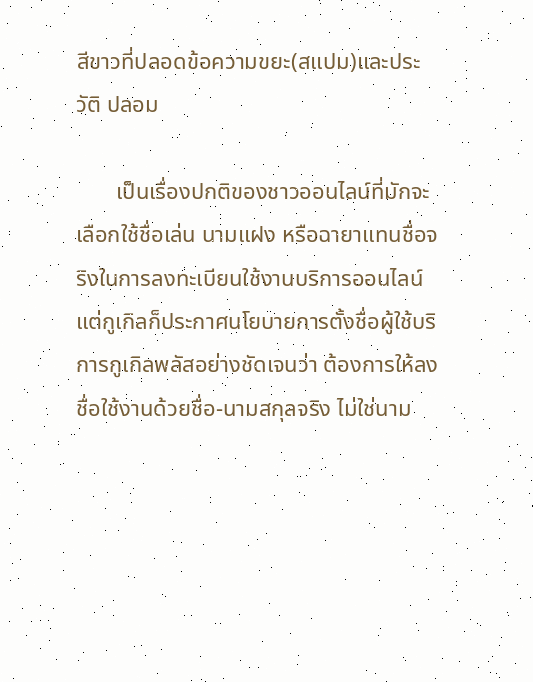สีขาวที่ปลอดข้อความขยะ(สแปม)และประวัติ ปลอม

       เป็นเรื่องปกติของชาวออนไลน์ที่มักจะเลือกใช้ชื่อเล่น นามแฝง หรือฉายาแทนชื่อจริงในการลงทะเบียนใช้งานบริการออนไลน์ แต่กูเกิลก็ประกาศนโยบายการตั้งชื่อผู้ใช้บริการกูเกิลพลัสอย่างชัดเจนว่า ต้องการให้ลงชื่อใช้งานด้วยชื่อ-นามสกุลจริง ไม่ใช่นาม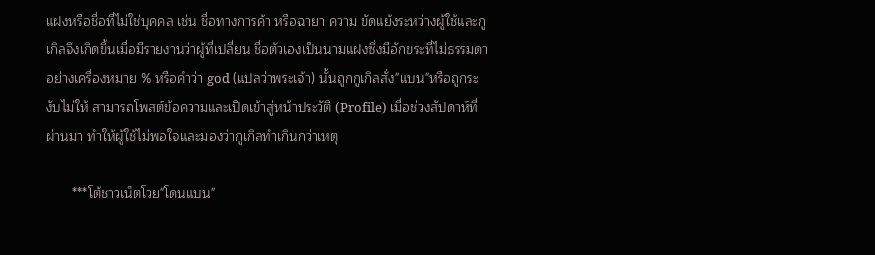แฝงหรือชื่อที่ไม่ใช่บุคคล เช่น ชื่อทางการค้า หรือฉายา ความ ขัดแย้งระหว่างผู้ใช้และกูเกิลจึงเกิดขึ้นเมื่อมีรายงานว่าผู้ที่เปลี่ยน ชื่อตัวเองเป็นนามแฝงซึ่งมีอักขระที่ไม่ธรรมดาอย่างเครื่องหมาย % หรือคำว่า god (แปลว่าพระเจ้า) นั้นถูกกูเกิลสั่ง"แบน"หรือถูกระงับไม่ให้ สามารถโพสต์ข้อความและเปิดเข้าสู่หน้าประวัติ (Profile) เมื่อช่วงสัปดาห์ที่ผ่านมา ทำให้ผู้ใช้ไม่พอใจและมองว่ากูเกิลทำเกินกว่าเหตุ

       ***โต้ชาวเน็ตโวย"โดนแบน"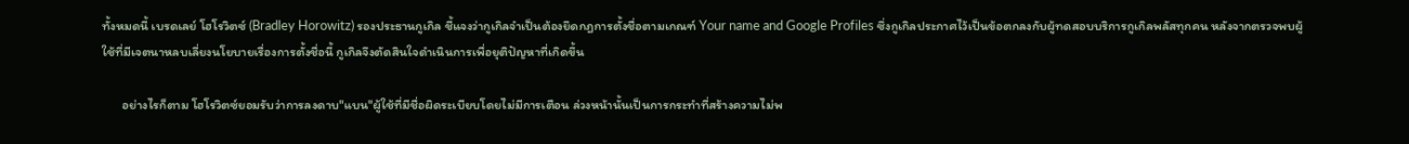ทั้งหมดนี้ เบรดเลย์ โฮโรวิตซ์ (Bradley Horowitz) รองประธานกูเกิล ชี้แจงว่ากูเกิลจำเป็นต้องยึดกฎการตั้งชื่อตามเกณฑ์ Your name and Google Profiles ซึ่งกูเกิลประกาศไว้เป็นข้อตกลงกับผู้ทดสอบบริการกูเกิลพลัสทุกคน หลังจากตรวจพบผู้ใช้ที่มีเจตนาหลบเลี่ยงนโยบายเรื่องการตั้งชื่อนี้ กูเกิลจึงตัดสินใจดำเนินการเพื่อยุติปัญหาที่เกิดขึ้น

       อย่างไรก็ตาม โฮโรวิตซ์ยอมรับว่าการลงดาบ"แบน"ผู้ใช้ที่มีชื่อผิดระเบียบโดยไม่มีการเตือน ล่วงหน้านั้นเป็นการกระทำที่สร้างความไม่พ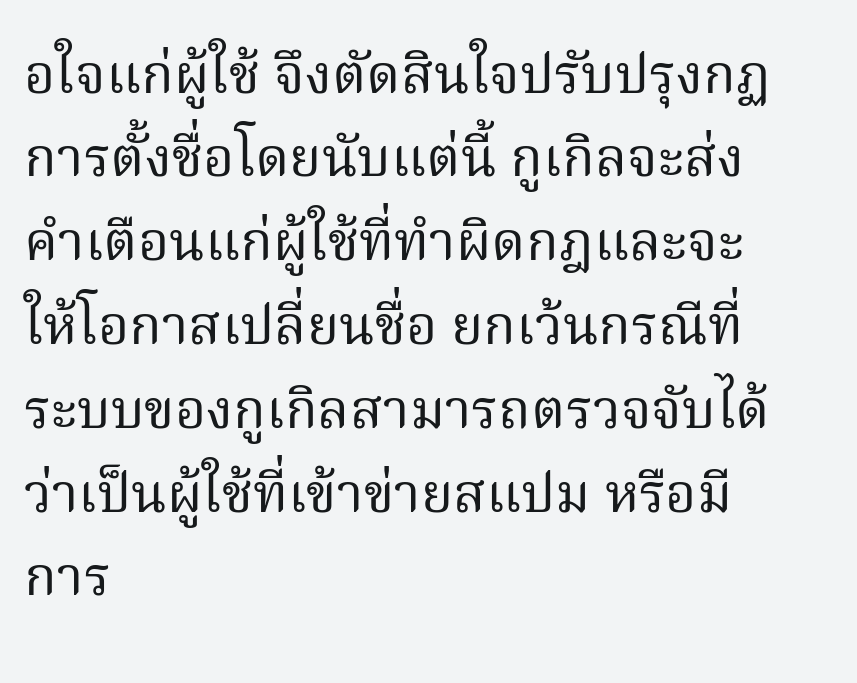อใจแก่ผู้ใช้ จึงตัดสินใจปรับปรุงกฏการตั้งชื่อโดยนับแต่นี้ กูเกิลจะส่งคำเตือนแก่ผู้ใช้ที่ทำผิดกฎและจะให้โอกาสเปลี่ยนชื่อ ยกเว้นกรณีที่ระบบของกูเกิลสามารถตรวจจับได้ว่าเป็นผู้ใช้ที่เข้าข่ายสแปม หรือมีการ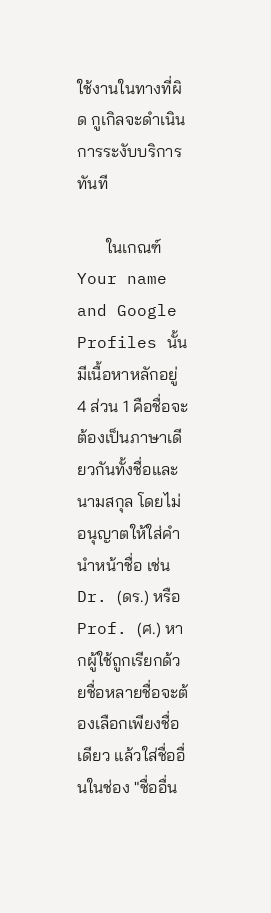ใช้งานในทางที่ผิด กูเกิลจะดำเนินการระงับบริการทันที

       ในเกณฑ์ Your name and Google Profiles นั้นมีเนื้อหาหลักอยู่ 4 ส่วน 1 คือชื่อจะต้องเป็นภาษาเดียวกันทั้งชื่อและนามสกุล โดยไม่อนุญาตให้ใส่คำนำหน้าชื่อ เช่น Dr. (ดร.) หรือ Prof. (ศ.) หากผู้ใช้ถูกเรียกด้วยชื่อหลายชื่อจะต้องเลือกเพียงชื่อเดียว แล้วใส่ชื่ออื่นในช่อง "ชื่ออื่น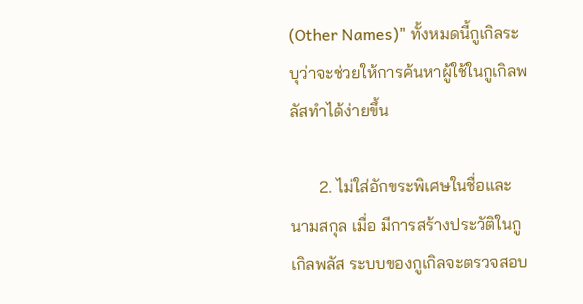(Other Names)" ทั้งหมดนี้กูเกิลระบุว่าจะช่วยให้การค้นหาผู้ใช้ในกูเกิลพลัสทำได้ง่ายขึ้น

       2. ไม่ใส่อักขระพิเศษในชื่อและนามสกุล เมื่อ มีการสร้างประวัติในกูเกิลพลัส ระบบของกูเกิลจะตรวจสอบ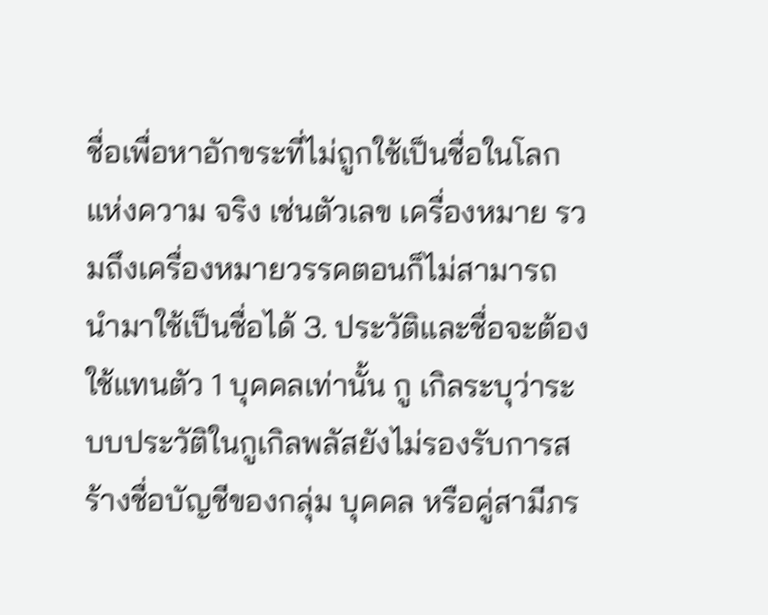ชื่อเพื่อหาอักขระที่ไม่ถูกใช้เป็นชื่อในโลกแห่งความ จริง เช่นตัวเลข เครื่องหมาย รวมถึงเครื่องหมายวรรคตอนก็ไม่สามารถนำมาใช้เป็นชื่อได้ 3. ประวัติและชื่อจะต้องใช้แทนตัว 1 บุคคลเท่านั้น กู เกิลระบุว่าระบบประวัติในกูเกิลพลัสยังไม่รองรับการสร้างชื่อบัญชีของกลุ่ม บุคคล หรือคู่สามีภร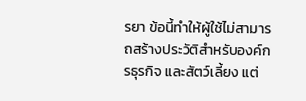รยา ข้อนี้ทำให้ผู้ใช้ไม่สามารถสร้างประวัติสำหรับองค์กรธุรกิจ และสัตว์เลี้ยง แต่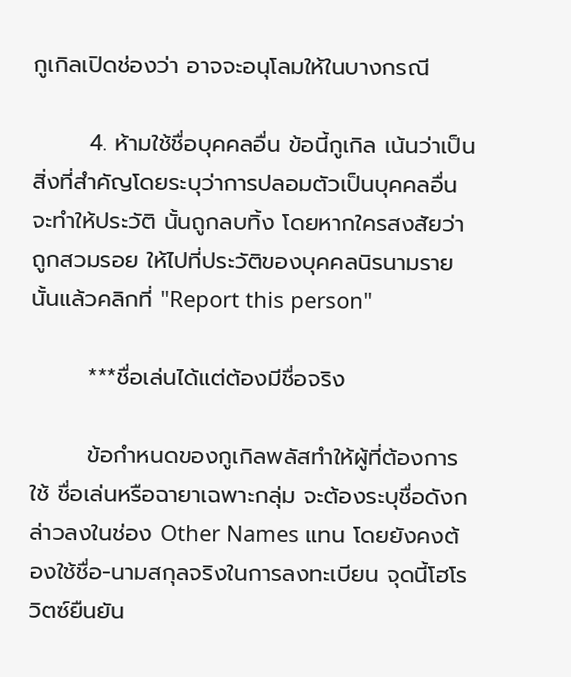กูเกิลเปิดช่องว่า อาจจะอนุโลมให้ในบางกรณี

       4. ห้ามใช้ชื่อบุคคลอื่น ข้อนี้กูเกิล เน้นว่าเป็นสิ่งที่สำคัญโดยระบุว่าการปลอมตัวเป็นบุคคลอื่นจะทำให้ประวัติ นั้นถูกลบทิ้ง โดยหากใครสงสัยว่าถูกสวมรอย ให้ไปที่ประวัติของบุคคลนิรนามรายนั้นแล้วคลิกที่ "Report this person"

       ***ชื่อเล่นได้แต่ต้องมีชื่อจริง

       ข้อกำหนดของกูเกิลพลัสทำให้ผู้ที่ต้องการใช้ ชื่อเล่นหรือฉายาเฉพาะกลุ่ม จะต้องระบุชื่อดังกล่าวลงในช่อง Other Names แทน โดยยังคงต้องใช้ชื่อ-นามสกุลจริงในการลงทะเบียน จุดนี้โฮโรวิตซ์ยืนยัน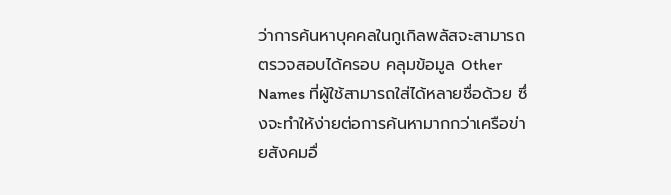ว่าการค้นหาบุคคลในกูเกิลพลัสจะสามารถตรวจสอบได้ครอบ คลุมข้อมูล Other Names ที่ผู้ใช้สามารถใส่ได้หลายชื่อด้วย ซึ่งจะทำให้ง่ายต่อการค้นหามากกว่าเครือข่ายสังคมอื่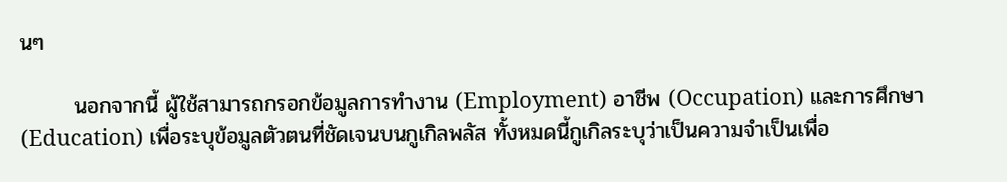นๆ

       นอกจากนี้ ผู้ใช้สามารถกรอกข้อมูลการทำงาน (Employment) อาชีพ (Occupation) และการศึกษา (Education) เพื่อระบุข้อมูลตัวตนที่ชัดเจนบนกูเกิลพลัส ทั้งหมดนี้กูเกิลระบุว่าเป็นความจำเป็นเพื่อ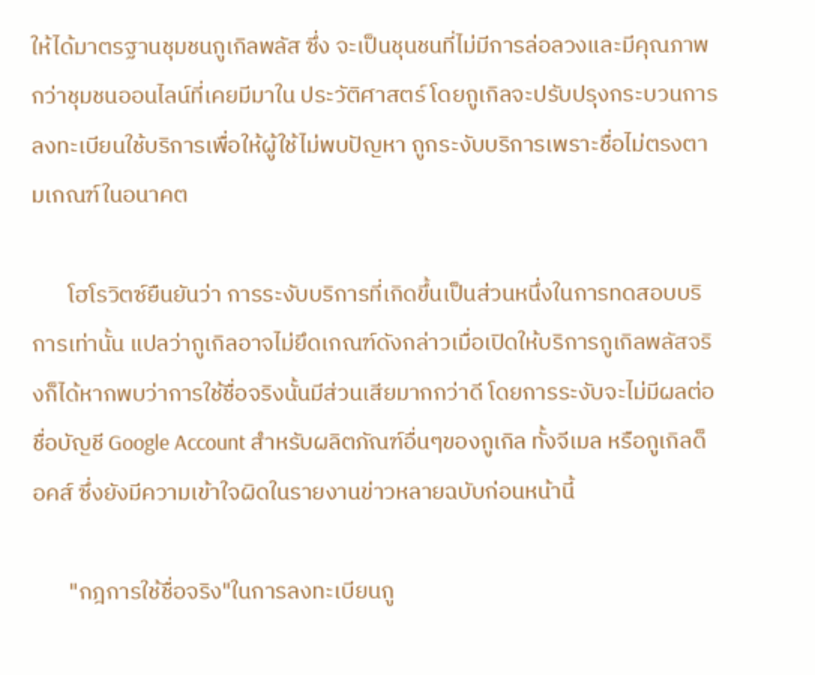ให้ได้มาตรฐานชุมชนกูเกิลพลัส ซึ่ง จะเป็นชุนชนที่ไม่มีการล่อลวงและมีคุณภาพกว่าชุมชนออนไลน์ที่เคยมีมาใน ประวัติศาสตร์ โดยกูเกิลจะปรับปรุงกระบวนการลงทะเบียนใช้บริการเพื่อให้ผู้ใช้ไม่พบปัญหา ถูกระงับบริการเพราะชื่อไม่ตรงตามเกณฑ์ในอนาคต

       โฮโรวิตซ์ยืนยันว่า การระงับบริการที่เกิดขึ้นเป็นส่วนหนึ่งในการทดสอบบริการเท่านั้น แปลว่ากูเกิลอาจไม่ยึดเกณฑ์ดังกล่าวเมื่อเปิดให้บริการกูเกิลพลัสจริงก็ได้หากพบว่าการใช้ชื่อจริงนั้นมีส่วนเสียมากกว่าดี โดยการระงับจะไม่มีผลต่อชื่อบัญชี Google Account สำหรับผลิตภัณฑ์อื่นๆของกูเกิล ทั้งจีเมล หรือกูเกิลด็อคส์ ซึ่งยังมีความเข้าใจผิดในรายงานข่าวหลายฉบับก่อนหน้านี้

       "กฎการใช้ชื่อจริง"ในการลงทะเบียนกู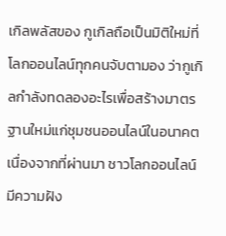เกิลพลัสของ กูเกิลถือเป็นมิติใหม่ที่โลกออนไลน์ทุกคนจับตามอง ว่ากูเกิลกำลังทดลองอะไรเพื่อสร้างมาตรฐานใหม่แก่ชุมชนออนไลน์ในอนาคต เนื่องจากที่ผ่านมา ชาวโลกออนไลน์มีความฝัง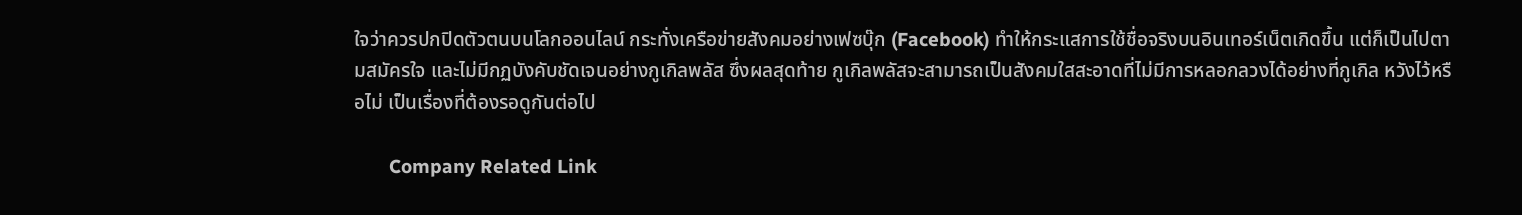ใจว่าควรปกปิดตัวตนบนโลกออนไลน์ กระทั่งเครือข่ายสังคมอย่างเฟซบุ๊ก (Facebook) ทำให้กระแสการใช้ชื่อจริงบนอินเทอร์เน็ตเกิดขึ้น แต่ก็เป็นไปตามสมัครใจ และไม่มีกฏบังคับชัดเจนอย่างกูเกิลพลัส ซึ่งผลสุดท้าย กูเกิลพลัสจะสามารถเป็นสังคมใสสะอาดที่ไม่มีการหลอกลวงได้อย่างที่กูเกิล หวังไว้หรือไม่ เป็นเรื่องที่ต้องรอดูกันต่อไป

       Company Related Link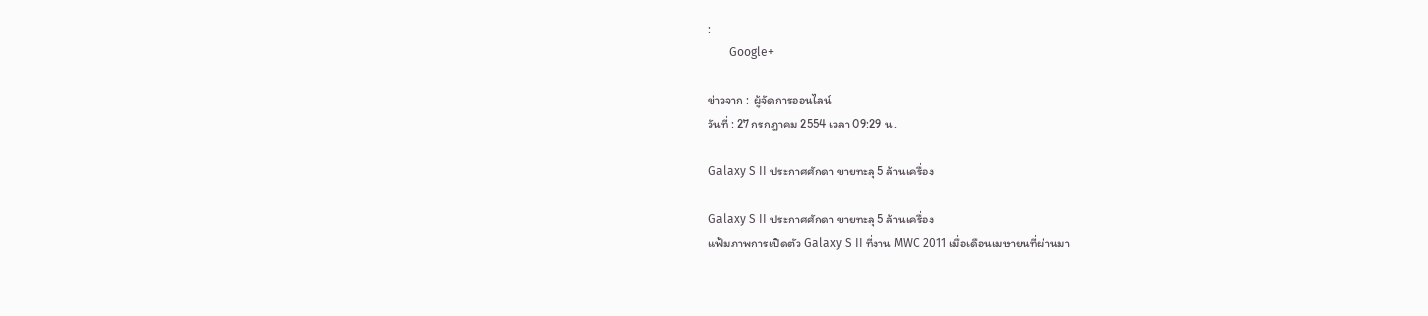:
       Google+

ข่าวจาก :  ผู้จัดการออนไลน์
วันที่ : 27 กรกฎาคม 2554 เวลา 09:29 น.

Galaxy S II ประกาศศักดา ขายทะลุ 5 ล้านเครื่อง

Galaxy S II ประกาศศักดา ขายทะลุ 5 ล้านเครื่อง
แฟ้มภาพการเปิดตัว Galaxy S II ที่งาน MWC 2011 เมื่อเดือนเมษายนที่ผ่านมา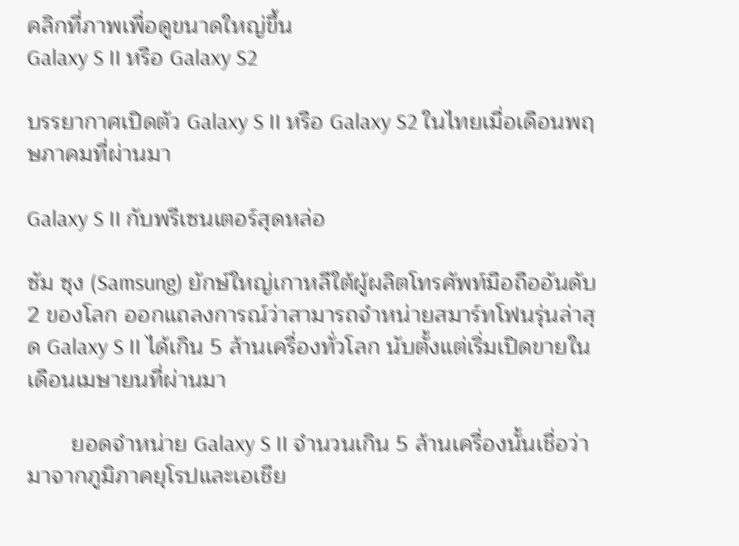คลิกที่ภาพเพื่อดูขนาดใหญ่ขึ้น
Galaxy S II หรือ Galaxy S2

บรรยากาศเปิดตัว Galaxy S II หรือ Galaxy S2 ในไทยเมื่อเดือนพฤษภาคมที่ผ่านมา

Galaxy S II กับพรีเซนเตอร์สุดหล่อ

ซัม ซุง (Samsung) ยักษ์ใหญ่เกาหลีใต้ผู้ผลิตโทรศัพท์มือถืออันดับ 2 ของโลก ออกแถลงการณ์ว่าสามารถจำหน่ายสมาร์ทโฟนรุ่นล่าสุด Galaxy S II ได้เกิน 5 ล้านเครื่องทั่วโลก นับตั้งแต่เริ่มเปิดขายในเดือนเมษายนที่ผ่านมา

       ยอดจำหน่าย Galaxy S II จำนวนเกิน 5 ล้านเครื่องนั้นเชื่อว่ามาจากภูมิภาคยุโรปและเอเชีย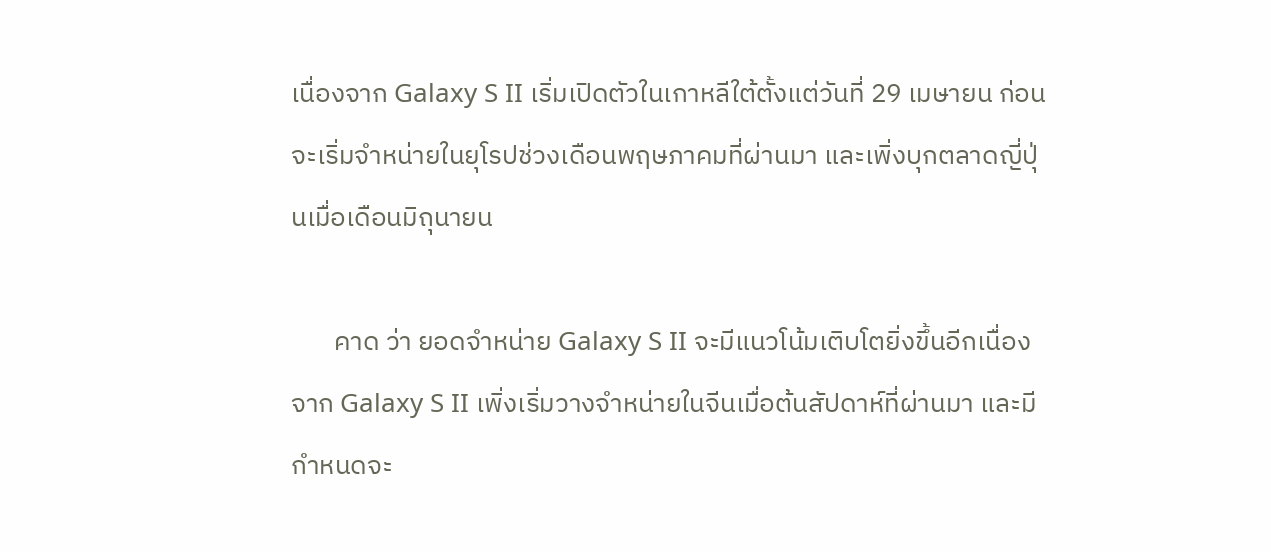เนื่องจาก Galaxy S II เริ่มเปิดตัวในเกาหลีใต้ตั้งแต่วันที่ 29 เมษายน ก่อนจะเริ่มจำหน่ายในยุโรปช่วงเดือนพฤษภาคมที่ผ่านมา และเพิ่งบุกตลาดญี่ปุ่นเมื่อเดือนมิถุนายน

       คาด ว่า ยอดจำหน่าย Galaxy S II จะมีแนวโน้มเติบโตยิ่งขึ้นอีกเนื่องจาก Galaxy S II เพิ่งเริ่มวางจำหน่ายในจีนเมื่อต้นสัปดาห์ที่ผ่านมา และมีกำหนดจะ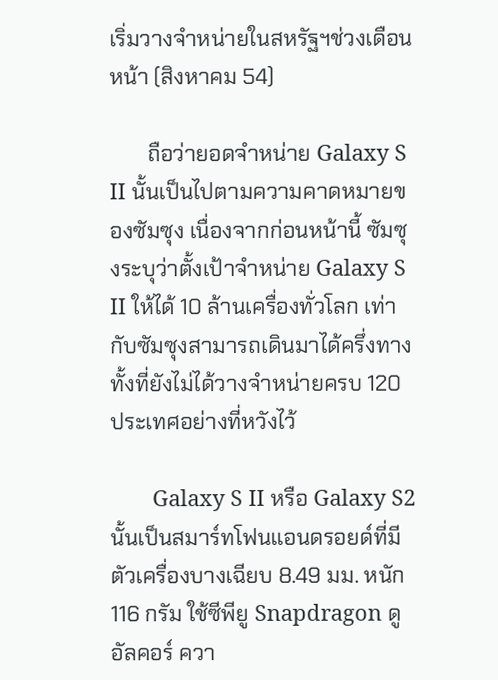เริ่มวางจำหน่ายในสหรัฐฯช่วงเดือนหน้า (สิงหาคม 54)

       ถือว่ายอดจำหน่าย Galaxy S II นั้นเป็นไปตามความคาดหมายของซัมซุง เนื่องจากก่อนหน้านี้ ซัมซุงระบุว่าตั้งเป้าจำหน่าย Galaxy S II ให้ได้ 10 ล้านเครื่องทั่วโลก เท่ากับซัมซุงสามารถเดินมาได้ครึ่งทางทั้งที่ยังไม่ได้วางจำหน่ายครบ 120 ประเทศอย่างที่หวังไว้

       Galaxy S II หรือ Galaxy S2 นั้นเป็นสมาร์ทโฟนแอนดรอยด์ที่มีตัวเครื่องบางเฉียบ 8.49 มม. หนัก 116 กรัม ใช้ซีพียู Snapdragon ดูอัลคอร์ ควา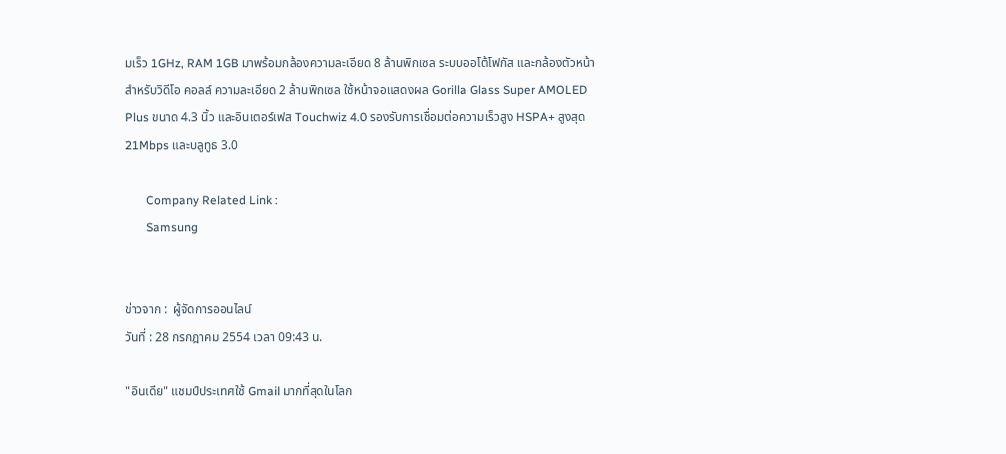มเร็ว 1GHz, RAM 1GB มาพร้อมกล้องความละเอียด 8 ล้านพิกเซล ระบบออโต้โฟกัส และกล้องตัวหน้าสำหรับวิดีโอ คอลล์ ความละเอียด 2 ล้านพิกเซล ใช้หน้าจอแสดงผล Gorilla Glass Super AMOLED Plus ขนาด 4.3 นิ้ว และอินเตอร์เฟส Touchwiz 4.0 รองรับการเชื่อมต่อความเร็วสูง HSPA+ สูงสุด 21Mbps และบลูทูธ 3.0

       Company Related Link :
       Samsung


ข่าวจาก :  ผู้จัดการออนไลน์
วันที่ : 28 กรกฎาคม 2554 เวลา 09:43 น.

"อินเดีย" แชมป์ประเทศใช้ Gmail มากที่สุดในโลก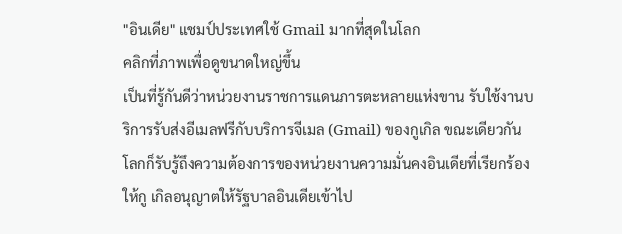"อินเดีย" แชมป์ประเทศใช้ Gmail มากที่สุดในโลก
คลิกที่ภาพเพื่อดูขนาดใหญ่ขึ้น
เป็นที่รู้กันดีว่าหน่วยงานราชการแดนภารตะหลายแห่งขาน รับใช้งานบริการรับส่งอีเมลฟรีกับบริการจีเมล (Gmail) ของกูเกิล ขณะเดียวกัน โลกก็รับรู้ถึงความต้องการของหน่วยงานความมั่นคงอินเดียที่เรียกร้องให้กู เกิลอนุญาตให้รัฐบาลอินเดียเข้าไป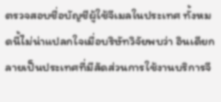ตรวจสอบชื่อบัญชีผู้ใช้จีเมลในประเทศ ทั้งหมดนี้ไม่น่าแปลกใจเมื่อบริษัทวิจัยพบว่า อินเดียกลายเป็นประเทศที่มีสัดส่วนการใช้งานบริการจี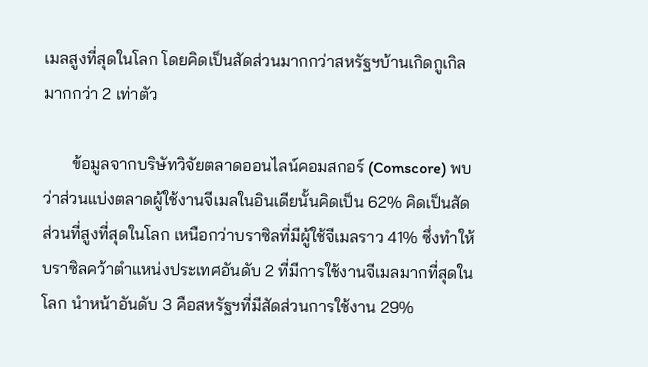เมลสูงที่สุดในโลก โดยคิดเป็นสัดส่วนมากกว่าสหรัฐฯบ้านเกิดกูเกิลมากกว่า 2 เท่าตัว

       ข้อมูลจากบริษัทวิจัยตลาดออนไลน์คอมสกอร์ (Comscore) พบว่าส่วนแบ่งตลาดผู้ใช้งานจีเมลในอินเดียนั้นคิดเป็น 62% คิดเป็นสัดส่วนที่สูงที่สุดในโลก เหนือกว่าบราซิลที่มีผู้ใช้จีเมลราว 41% ซึ่งทำให้บราซิลคว้าตำแหน่งประเทศอันดับ 2 ที่มีการใช้งานจีเมลมากที่สุดในโลก นำหน้าอันดับ 3 คือสหรัฐฯที่มีสัดส่วนการใช้งาน 29%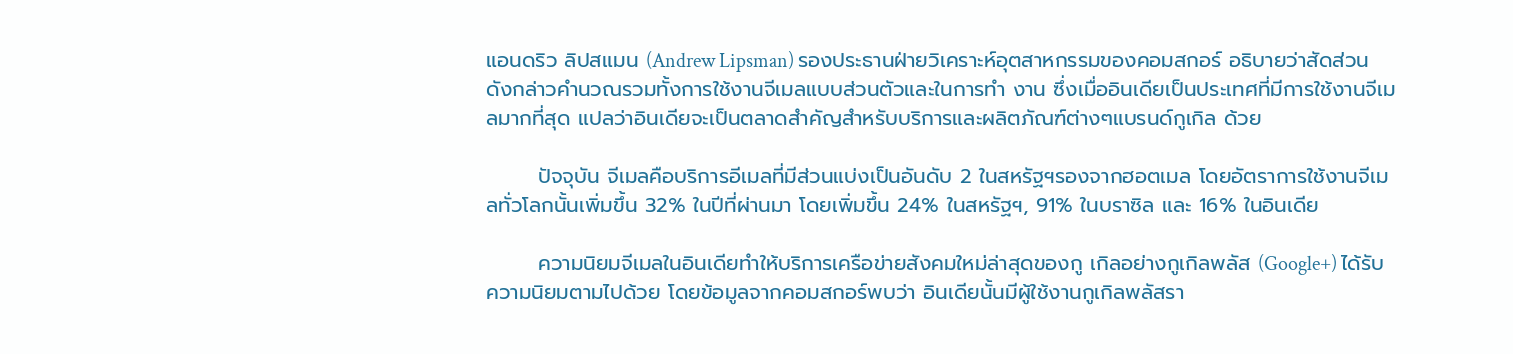แอนดริว ลิปสแมน (Andrew Lipsman) รองประธานฝ่ายวิเคราะห์อุตสาหกรรมของคอมสกอร์ อธิบายว่าสัดส่วนดังกล่าวคำนวณรวมทั้งการใช้งานจีเมลแบบส่วนตัวและในการทำ งาน ซึ่งเมื่ออินเดียเป็นประเทศที่มีการใช้งานจีเมลมากที่สุด แปลว่าอินเดียจะเป็นตลาดสำคัญสำหรับบริการและผลิตภัณฑ์ต่างๆแบรนด์กูเกิล ด้วย

       ปัจจุบัน จีเมลคือบริการอีเมลที่มีส่วนแบ่งเป็นอันดับ 2 ในสหรัฐฯรองจากฮอตเมล โดยอัตราการใช้งานจีเมลทั่วโลกนั้นเพิ่มขึ้น 32% ในปีที่ผ่านมา โดยเพิ่มขึ้น 24% ในสหรัฐฯ, 91% ในบราซิล และ 16% ในอินเดีย

       ความนิยมจีเมลในอินเดียทำให้บริการเครือข่ายสังคมใหม่ล่าสุดของกู เกิลอย่างกูเกิลพลัส (Google+) ได้รับความนิยมตามไปด้วย โดยข้อมูลจากคอมสกอร์พบว่า อินเดียนั้นมีผู้ใช้งานกูเกิลพลัสรา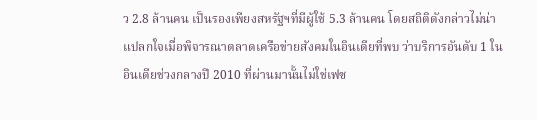ว 2.8 ล้านคน เป็นรองเพียงสหรัฐฯที่มีผู้ใช้ 5.3 ล้านคน โดยสถิติดังกล่าวไม่น่าแปลกใจเมื่อพิจารณาตลาดเครือข่ายสังคมในอินเดียที่พบ ว่าบริการอันดับ 1 ในอินเดียช่วงกลางปี 2010 ที่ผ่านมานั้นไม่ใช่เฟซ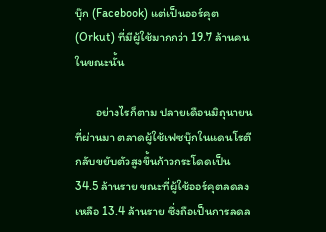บุ๊ก (Facebook) แต่เป็นออร์คุต (Orkut) ที่มีผู้ใช้มากกว่า 19.7 ล้านคนในขณะนั้น

       อย่างไรก็ตาม ปลายเดือนมิถุนายนที่ผ่านมา ตลาดผู้ใช้เฟซบุ๊กในแดนโรตีกลับขยับตัวสูงขึ้นก้าวกระโดดเป็น 34.5 ล้านราย ขณะที่ผู้ใช้ออร์คุตลดลงเหลือ 13.4 ล้านราย ซึ่งถือเป็นการลดล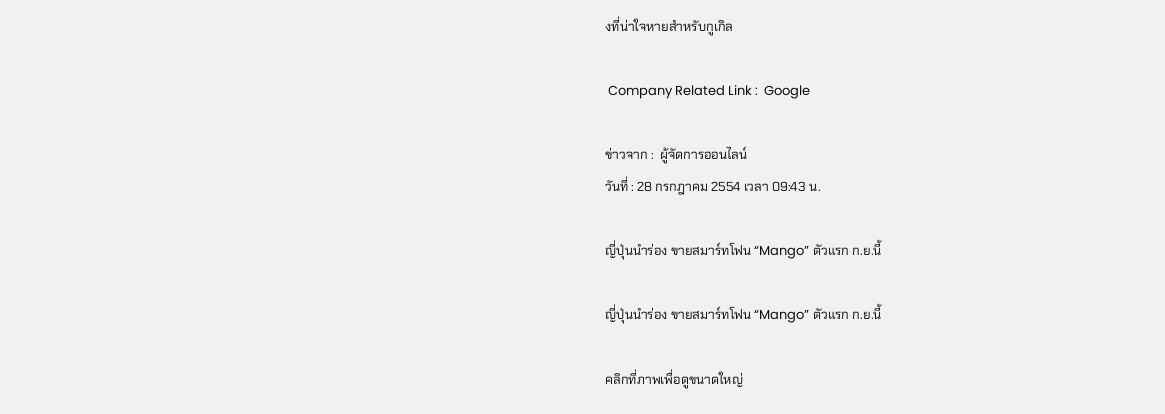งที่น่าใจหายสำหรับกูเกิล

 Company Related Link :  Google

ข่าวจาก :  ผู้จัดการออนไลน์
วันที่ : 28 กรกฎาคม 2554 เวลา 09:43 น.

ญี่ปุ่นนำร่อง ขายสมาร์ทโฟน “Mango” ตัวแรก ก.ย.นี้

ญี่ปุ่นนำร่อง ขายสมาร์ทโฟน “Mango” ตัวแรก ก.ย.นี้

คลิกที่ภาพเพื่อดูขนาดใหญ่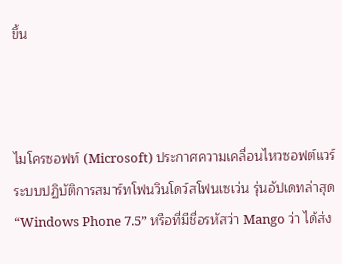ขึ้น



ไมโครซอฟท์ (Microsoft) ประกาศความเคลื่อนไหวซอฟต์แวร์ระบบปฏิบัติการสมาร์ทโฟนวินโดว์สโฟนเซเว่น รุ่นอัปเดทล่าสุด “Windows Phone 7.5” หรือที่มีชื่อรหัสว่า Mango ว่า ได้ส่ง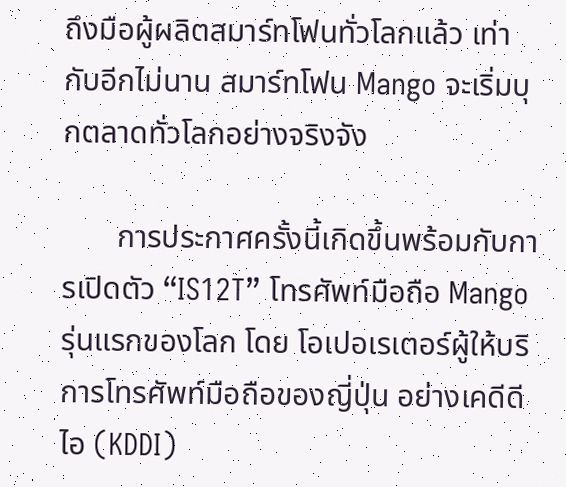ถึงมือผู้ผลิตสมาร์ทโฟนทั่วโลกแล้ว เท่ากับอีกไม่นาน สมาร์ทโฟน Mango จะเริ่มบุกตลาดทั่วโลกอย่างจริงจัง

       การประกาศครั้งนี้เกิดขึ้นพร้อมกับการเปิดตัว “IS12T” โทรศัพท์มือถือ Mango รุ่นแรกของโลก โดย โอเปอเรเตอร์ผู้ให้บริการโทรศัพท์มือถือของญี่ปุ่น อย่างเคดีดีไอ (KDDI)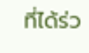ที่ได้ร่ว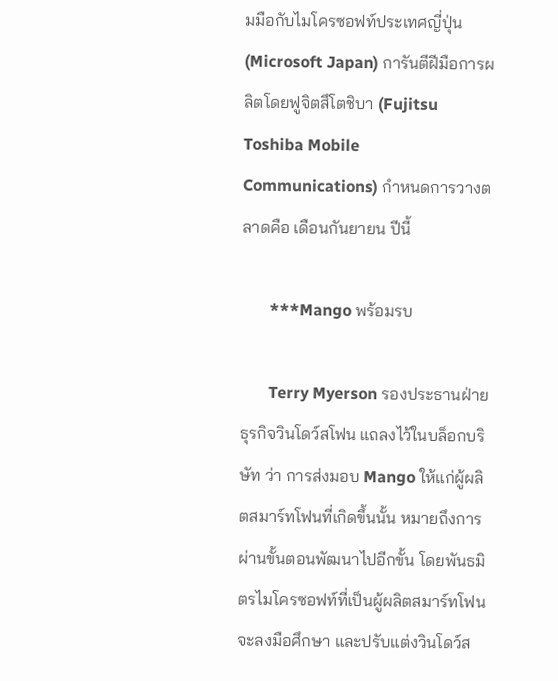มมือกับไมโครซอฟท์ประเทศญี่ปุ่น (Microsoft Japan) การันตีฝีมือการผลิตโดยฟูจิตสึโตชิบา (Fujitsu Toshiba Mobile Communications) กำหนดการวางตลาดคือ เดือนกันยายน ปีนี้

       ***Mango พร้อมรบ

       Terry Myerson รองประธานฝ่ายธุรกิจวินโดว์สโฟน แถลงไว้ในบล็อกบริษัท ว่า การส่งมอบ Mango ให้แก่ผู้ผลิตสมาร์ทโฟนที่เกิดขึ้นนั้น หมายถึงการผ่านขั้นตอนพัฒนาไปอีกขั้น โดยพันธมิตรไมโครซอฟท์ที่เป็นผู้ผลิตสมาร์ทโฟนจะลงมือศึกษา และปรับแต่งวินโดว์ส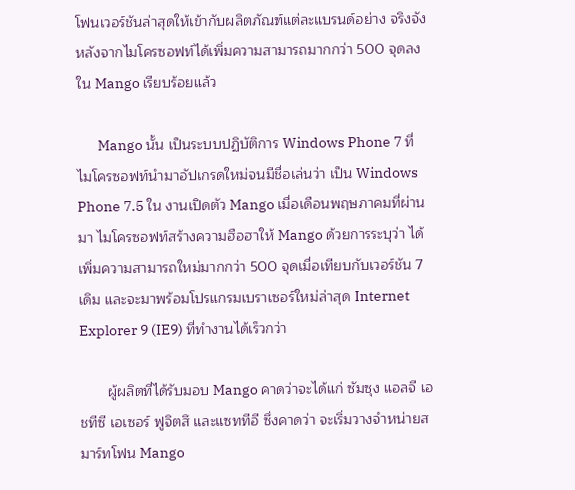โฟนเวอร์ชันล่าสุดให้เข้ากับผลิตภัณฑ์แต่ละแบรนด์อย่าง จริงจัง หลังจากไมโครซอฟท์ได้เพิ่มความสามารถมากกว่า 500 จุดลงใน Mango เรียบร้อยแล้ว

       Mango นั้น เป็นระบบปฏิบัติการ Windows Phone 7 ที่ไมโครซอฟท์นำมาอัปเกรดใหม่จนมีชื่อเล่นว่า เป็น Windows Phone 7.5 ใน งานเปิดตัว Mango เมื่อเดือนพฤษภาคมที่ผ่านมา ไมโครซอฟท์สร้างความฮือฮาให้ Mango ด้วยการระบุว่า ได้เพิ่มความสามารถใหม่มากกว่า 500 จุดเมื่อเทียบกับเวอร์ชัน 7 เดิม และจะมาพร้อมโปรแกรมเบราเซอร์ใหม่ล่าสุด Internet Explorer 9 (IE9) ที่ทำงานได้เร็วกว่า

       ผู้ผลิตที่ได้รับมอบ Mango คาดว่าจะได้แก่ ซัมซุง แอลจี เอชทีซี เอเซอร์ ฟูจิตสึ และแซททีอี ซึ่งคาดว่า จะเริ่มวางจำหน่ายสมาร์ทโฟน Mango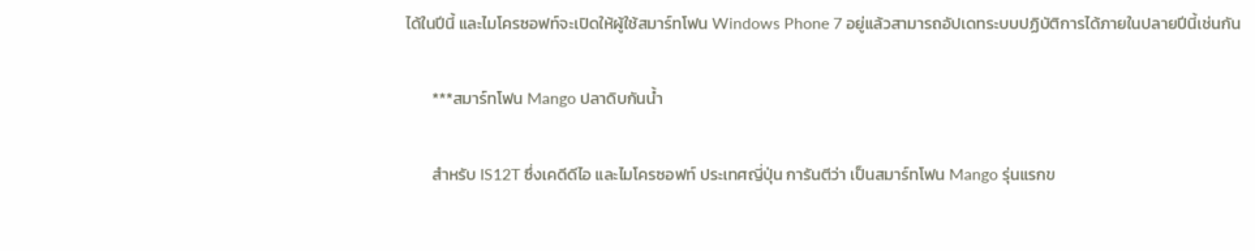ได้ในปีนี้ และไมโครซอฟท์จะเปิดให้ผู้ใช้สมาร์ทโฟน Windows Phone 7 อยู่แล้วสามารถอัปเดทระบบปฏิบัติการได้ภายในปลายปีนี้เช่นกัน

       ***สมาร์ทโฟน Mango ปลาดิบกันน้ำ

       สำหรับ IS12T ซึ่งเคดีดีไอ และไมโครซอฟท์ ประเทศญี่ปุ่น การันตีว่า เป็นสมาร์ทโฟน Mango รุ่นแรกข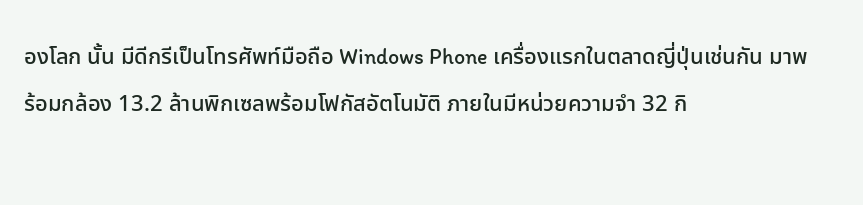องโลก นั้น มีดีกรีเป็นโทรศัพท์มือถือ Windows Phone เครื่องแรกในตลาดญี่ปุ่นเช่นกัน มาพร้อมกล้อง 13.2 ล้านพิกเซลพร้อมโฟกัสอัตโนมัติ ภายในมีหน่วยความจำ 32 กิ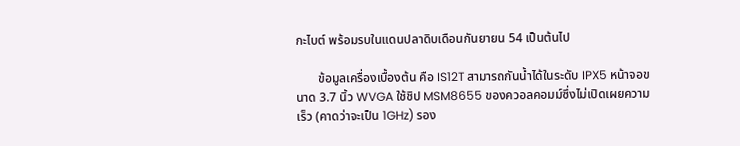กะไบต์ พร้อมรบในแดนปลาดิบเดือนกันยายน 54 เป็นต้นไป

       ข้อมูลเครื่องเบื้องต้น คือ IS12T สามารถกันน้ำได้ในระดับ IPX5 หน้าจอขนาด 3.7 นิ้ว WVGA ใช้ชิป MSM8655 ของควอลคอมม์ซึ่งไม่เปิดเผยความเร็ว (คาดว่าจะเป็น 1GHz) รอง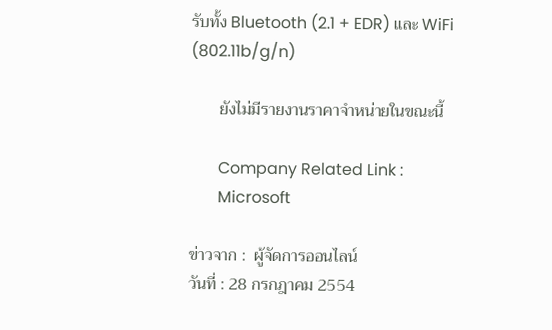รับทั้ง Bluetooth (2.1 + EDR) และ WiFi (802.11b/g/n)

       ยังไม่มีรายงานราคาจำหน่ายในขณะนี้

       Company Related Link :
       Microsoft

ข่าวจาก :  ผู้จัดการออนไลน์
วันที่ : 28 กรกฎาคม 2554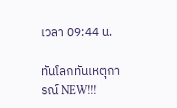เวลา 09:44 น.

ทันโลกทันเหตุการณ์ NEW!!!